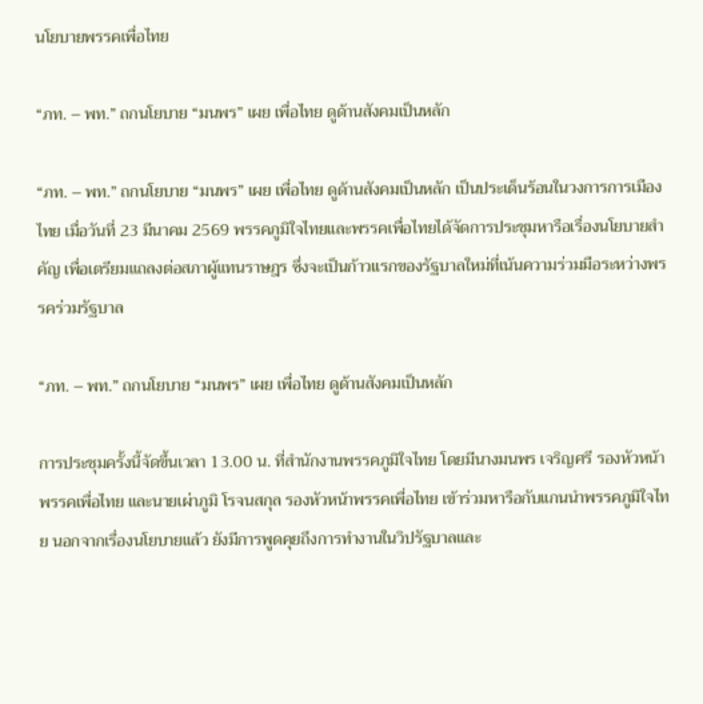นโยบายพรรคเพื่อไทย

“ภท. – พท.” ถกนโยบาย “มนพร” เผย เพื่อไทย ดูด้านสังคมเป็นหลัก

“ภท. – พท.” ถกนโยบาย “มนพร” เผย เพื่อไทย ดูด้านสังคมเป็นหลัก เป็นประเด็นร้อนในวงการการเมืองไทย เมื่อวันที่ 23 มีนาคม 2569 พรรคภูมิใจไทยและพรรคเพื่อไทยได้จัดการประชุมหารือเรื่องนโยบายสำคัญ เพื่อเตรียมแถลงต่อสภาผู้แทนราษฎร ซึ่งจะเป็นก้าวแรกของรัฐบาลใหม่ที่เน้นความร่วมมือระหว่างพรรคร่วมรัฐบาล

“ภท. – พท.” ถกนโยบาย “มนพร” เผย เพื่อไทย ดูด้านสังคมเป็นหลัก

การประชุมครั้งนี้จัดขึ้นเวลา 13.00 น. ที่สำนักงานพรรคภูมิใจไทย โดยมีนางมนพร เจริญศรี รองหัวหน้าพรรคเพื่อไทย และนายเผ่าภูมิ โรจนสกุล รองหัวหน้าพรรคเพื่อไทย เข้าร่วมหารือกับแกนนำพรรคภูมิใจไทย นอกจากเรื่องนโยบายแล้ว ยังมีการพูดคุยถึงการทำงานในวิปรัฐบาลและ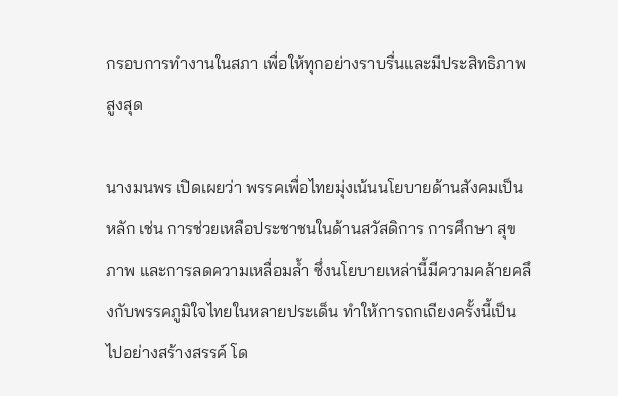กรอบการทำงานในสภา เพื่อให้ทุกอย่างราบรื่นและมีประสิทธิภาพสูงสุด

นางมนพร เปิดเผยว่า พรรคเพื่อไทยมุ่งเน้นนโยบายด้านสังคมเป็นหลัก เช่น การช่วยเหลือประชาชนในด้านสวัสดิการ การศึกษา สุขภาพ และการลดความเหลื่อมล้ำ ซึ่งนโยบายเหล่านี้มีความคล้ายคลึงกับพรรคภูมิใจไทยในหลายประเด็น ทำให้การถกเถียงครั้งนี้เป็นไปอย่างสร้างสรรค์ โด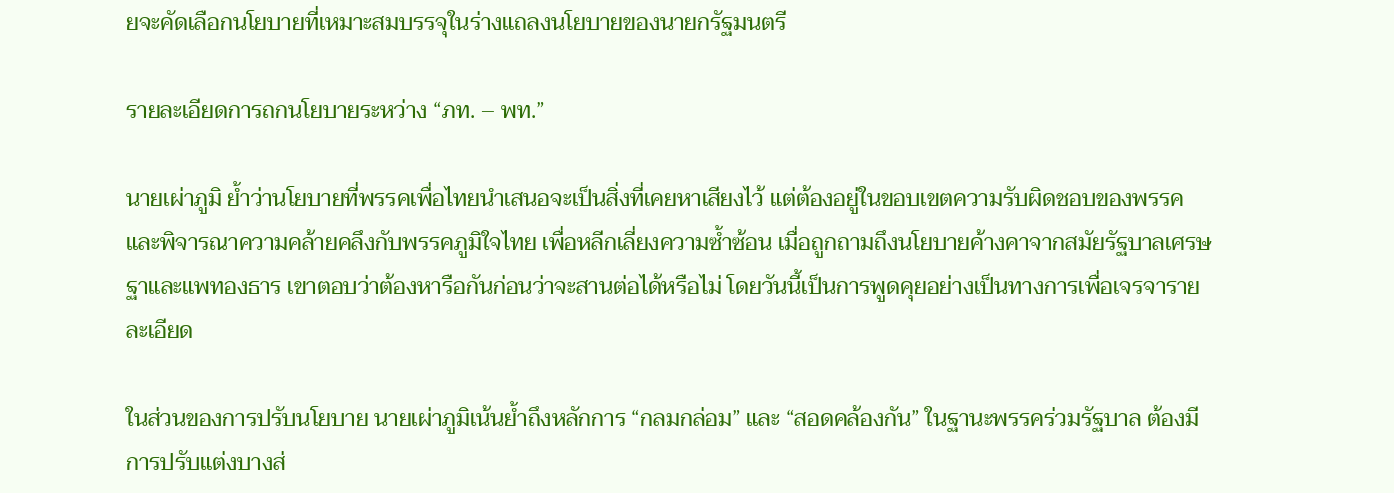ยจะคัดเลือกนโยบายที่เหมาะสมบรรจุในร่างแถลงนโยบายของนายกรัฐมนตรี

รายละเอียดการถกนโยบายระหว่าง “ภท. – พท.”

นายเผ่าภูมิ ย้ำว่านโยบายที่พรรคเพื่อไทยนำเสนอจะเป็นสิ่งที่เคยหาเสียงไว้ แต่ต้องอยู่ในขอบเขตความรับผิดชอบของพรรค และพิจารณาความคล้ายคลึงกับพรรคภูมิใจไทย เพื่อหลีกเลี่ยงความซ้ำซ้อน เมื่อถูกถามถึงนโยบายค้างคาจากสมัยรัฐบาลเศรษฐาและแพทองธาร เขาตอบว่าต้องหารือกันก่อนว่าจะสานต่อได้หรือไม่ โดยวันนี้เป็นการพูดคุยอย่างเป็นทางการเพื่อเจรจารายละเอียด

ในส่วนของการปรับนโยบาย นายเผ่าภูมิเน้นย้ำถึงหลักการ “กลมกล่อม” และ “สอดคล้องกัน” ในฐานะพรรคร่วมรัฐบาล ต้องมีการปรับแต่งบางส่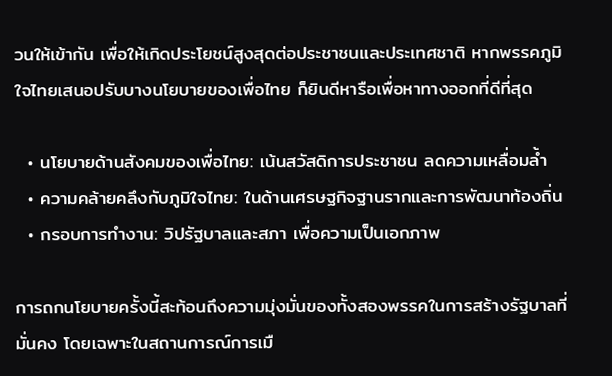วนให้เข้ากัน เพื่อให้เกิดประโยชน์สูงสุดต่อประชาชนและประเทศชาติ หากพรรคภูมิใจไทยเสนอปรับบางนโยบายของเพื่อไทย ก็ยินดีหารือเพื่อหาทางออกที่ดีที่สุด

  • นโยบายด้านสังคมของเพื่อไทย: เน้นสวัสดิการประชาชน ลดความเหลื่อมล้ำ
  • ความคล้ายคลึงกับภูมิใจไทย: ในด้านเศรษฐกิจฐานรากและการพัฒนาท้องถิ่น
  • กรอบการทำงาน: วิปรัฐบาลและสภา เพื่อความเป็นเอกภาพ

การถกนโยบายครั้งนี้สะท้อนถึงความมุ่งมั่นของทั้งสองพรรคในการสร้างรัฐบาลที่มั่นคง โดยเฉพาะในสถานการณ์การเมื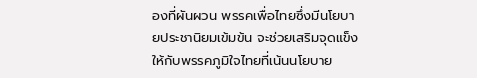องที่ผันผวน พรรคเพื่อไทยซึ่งมีนโยบายประชานิยมเข้มข้น จะช่วยเสริมจุดแข็งให้กับพรรคภูมิใจไทยที่เน้นนโยบาย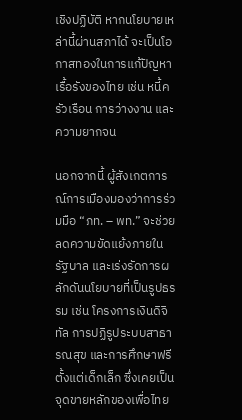เชิงปฏิบัติ หากนโยบายเหล่านี้ผ่านสภาได้ จะเป็นโอกาสทองในการแก้ปัญหาเรื้อรังของไทย เช่น หนี้ครัวเรือน การว่างงาน และความยากจน

นอกจากนี้ ผู้สังเกตการณ์การเมืองมองว่าการร่วมมือ “ภท. – พท.” จะช่วยลดความขัดแย้งภายในรัฐบาล และเร่งรัดการผลักดันนโยบายที่เป็นรูปธรรม เช่น โครงการเงินดิจิทัล การปฏิรูประบบสาธารณสุข และการศึกษาฟรีตั้งแต่เด็กเล็ก ซึ่งเคยเป็นจุดขายหลักของเพื่อไทย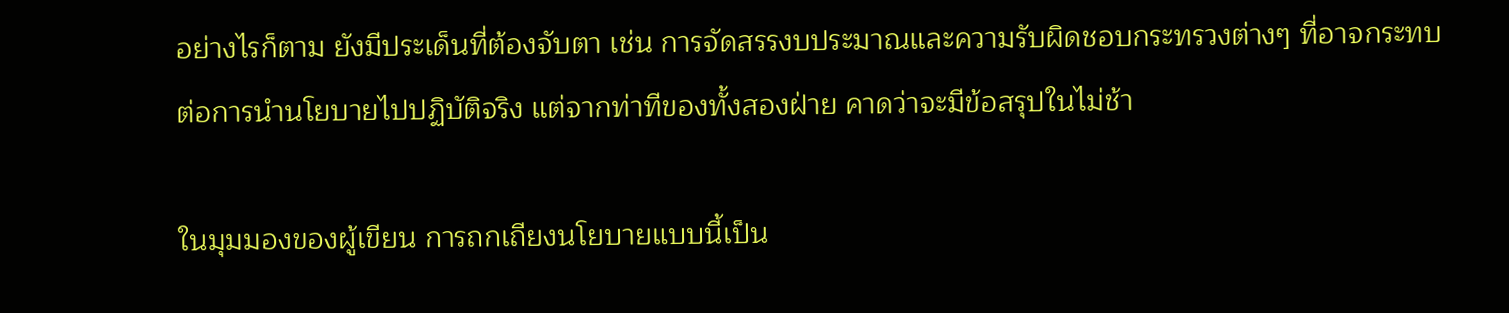อย่างไรก็ตาม ยังมีประเด็นที่ต้องจับตา เช่น การจัดสรรงบประมาณและความรับผิดชอบกระทรวงต่างๆ ที่อาจกระทบต่อการนำนโยบายไปปฏิบัติจริง แต่จากท่าทีของทั้งสองฝ่าย คาดว่าจะมีข้อสรุปในไม่ช้า

ในมุมมองของผู้เขียน การถกเถียงนโยบายแบบนี้เป็น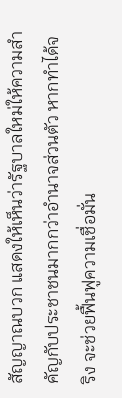สัญญาณบวก แสดงให้เห็นว่ารัฐบาลใหม่ให้ความสำคัญกับประชาชนมากกว่าอำนาจส่วนตัว หากทำได้จริง จะช่วยฟื้นฟูความเชื่อมั่น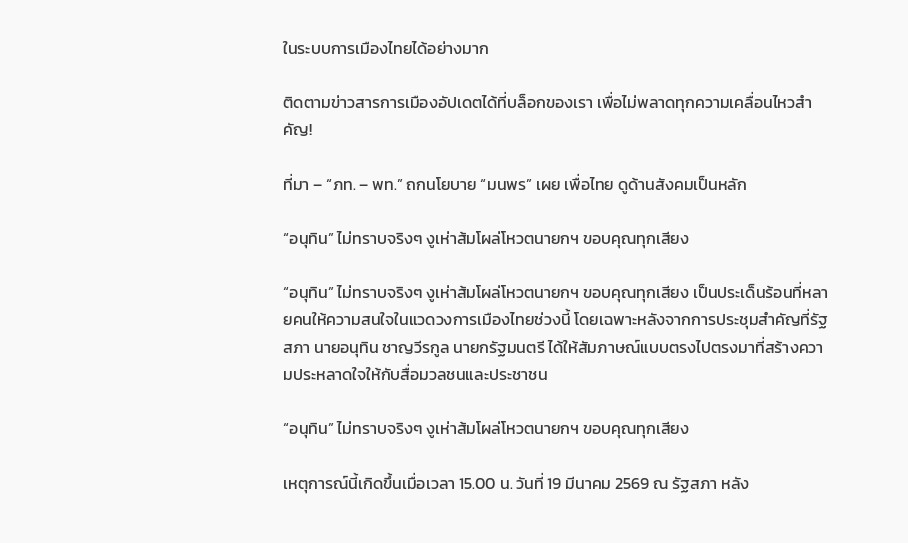ในระบบการเมืองไทยได้อย่างมาก

ติดตามข่าวสารการเมืองอัปเดตได้ที่บล็อกของเรา เพื่อไม่พลาดทุกความเคลื่อนไหวสำคัญ!

ที่มา – “ภท. – พท.” ถกนโยบาย “มนพร” เผย เพื่อไทย ดูด้านสังคมเป็นหลัก

“อนุทิน” ไม่ทราบจริงๆ งูเห่าส้มโผล่โหวตนายกฯ ขอบคุณทุกเสียง

“อนุทิน” ไม่ทราบจริงๆ งูเห่าส้มโผล่โหวตนายกฯ ขอบคุณทุกเสียง เป็นประเด็นร้อนที่หลายคนให้ความสนใจในแวดวงการเมืองไทยช่วงนี้ โดยเฉพาะหลังจากการประชุมสำคัญที่รัฐสภา นายอนุทิน ชาญวีรกูล นายกรัฐมนตรี ได้ให้สัมภาษณ์แบบตรงไปตรงมาที่สร้างความประหลาดใจให้กับสื่อมวลชนและประชาชน

“อนุทิน” ไม่ทราบจริงๆ งูเห่าส้มโผล่โหวตนายกฯ ขอบคุณทุกเสียง

เหตุการณ์นี้เกิดขึ้นเมื่อเวลา 15.00 น. วันที่ 19 มีนาคม 2569 ณ รัฐสภา หลัง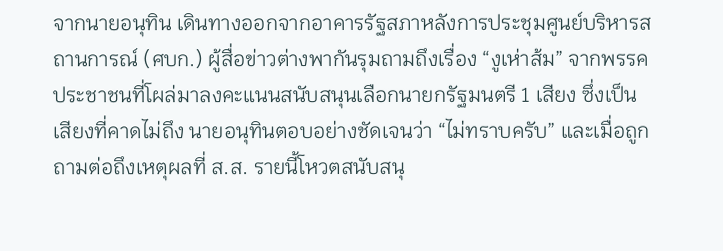จากนายอนุทิน เดินทางออกจากอาคารรัฐสภาหลังการประชุมศูนย์บริหารสถานการณ์ (ศบก.) ผู้สื่อข่าวต่างพากันรุมถามถึงเรื่อง “งูเห่าส้ม” จากพรรคประชาชนที่โผล่มาลงคะแนนสนับสนุนเลือกนายกรัฐมนตรี 1 เสียง ซึ่งเป็นเสียงที่คาดไม่ถึง นายอนุทินตอบอย่างชัดเจนว่า “ไม่ทราบครับ” และเมื่อถูกถามต่อถึงเหตุผลที่ ส.ส. รายนี้โหวตสนับสนุ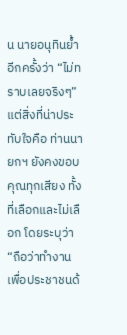น นายอนุทินย้ำอีกครั้งว่า “ไม่ทราบเลยจริงๆ” แต่สิ่งที่น่าประทับใจคือ ท่านนายกฯ ยังคงขอบคุณทุกเสียง ทั้งที่เลือกและไม่เลือก โดยระบุว่า “ถือว่าทำงานเพื่อประชาชนด้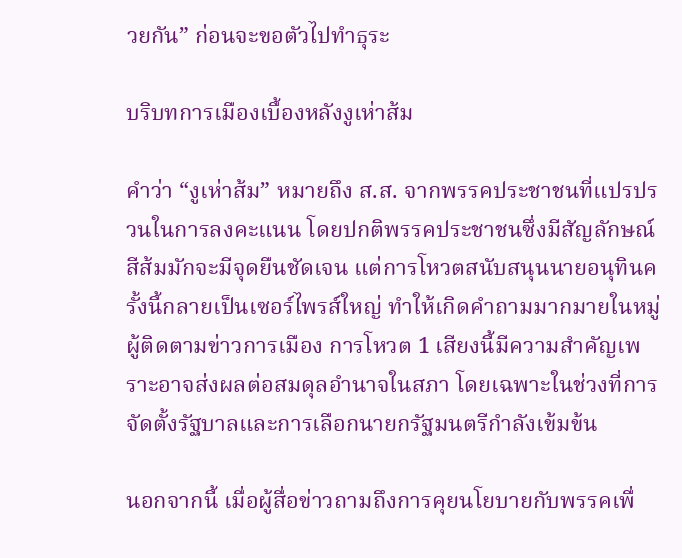วยกัน” ก่อนจะขอตัวไปทำธุระ

บริบทการเมืองเบื้องหลังงูเห่าส้ม

คำว่า “งูเห่าส้ม” หมายถึง ส.ส. จากพรรคประชาชนที่แปรปรวนในการลงคะแนน โดยปกติพรรคประชาชนซึ่งมีสัญลักษณ์สีส้มมักจะมีจุดยืนชัดเจน แต่การโหวตสนับสนุนนายอนุทินครั้งนี้กลายเป็นเซอร์ไพรส์ใหญ่ ทำให้เกิดคำถามมากมายในหมู่ผู้ติดตามข่าวการเมือง การโหวต 1 เสียงนี้มีความสำคัญเพราะอาจส่งผลต่อสมดุลอำนาจในสภา โดยเฉพาะในช่วงที่การจัดตั้งรัฐบาลและการเลือกนายกรัฐมนตรีกำลังเข้มข้น

นอกจากนี้ เมื่อผู้สื่อข่าวถามถึงการคุยนโยบายกับพรรคเพื่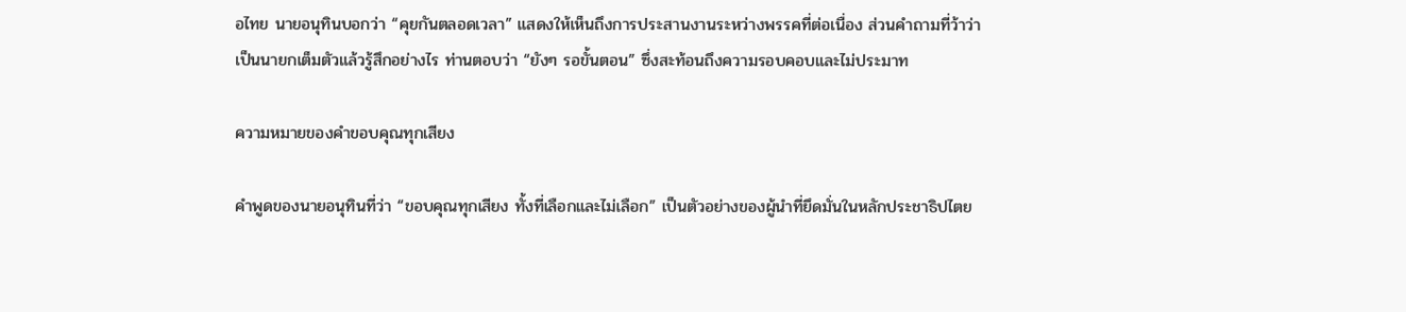อไทย นายอนุทินบอกว่า “คุยกันตลอดเวลา” แสดงให้เห็นถึงการประสานงานระหว่างพรรคที่ต่อเนื่อง ส่วนคำถามที่ว้าว่าเป็นนายกเต็มตัวแล้วรู้สึกอย่างไร ท่านตอบว่า “ยังๆ รอขั้นตอน” ซึ่งสะท้อนถึงความรอบคอบและไม่ประมาท

ความหมายของคำขอบคุณทุกเสียง

คำพูดของนายอนุทินที่ว่า “ขอบคุณทุกเสียง ทั้งที่เลือกและไม่เลือก” เป็นตัวอย่างของผู้นำที่ยึดมั่นในหลักประชาธิปไตย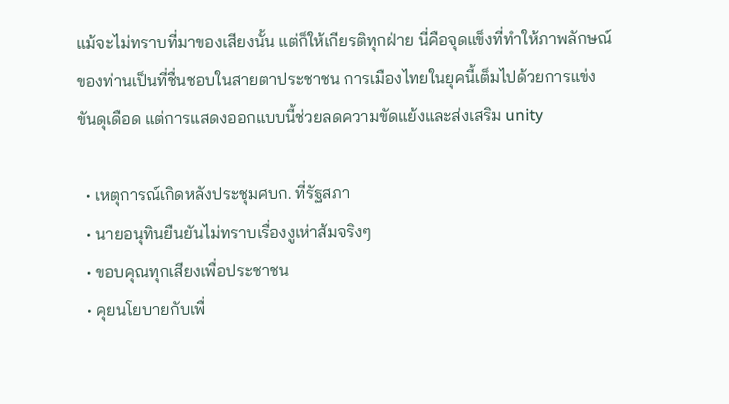แม้จะไม่ทราบที่มาของเสียงนั้น แต่ก็ให้เกียรติทุกฝ่าย นี่คือจุดแข็งที่ทำให้ภาพลักษณ์ของท่านเป็นที่ชื่นชอบในสายตาประชาชน การเมืองไทยในยุคนี้เต็มไปด้วยการแข่งขันดุเดือด แต่การแสดงออกแบบนี้ช่วยลดความขัดแย้งและส่งเสริม unity

  • เหตุการณ์เกิดหลังประชุมศบก. ที่รัฐสภา
  • นายอนุทินยืนยันไม่ทราบเรื่องงูเห่าส้มจริงๆ
  • ขอบคุณทุกเสียงเพื่อประชาชน
  • คุยนโยบายกับเพื่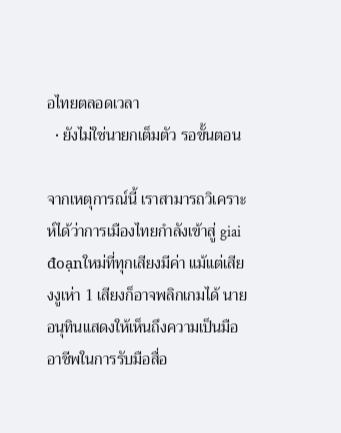อไทยตลอดเวลา
  • ยังไม่ใช่นายกเต็มตัว รอขั้นตอน

จากเหตุการณ์นี้ เราสามารถวิเคราะห์ได้ว่าการเมืองไทยกำลังเข้าสู่ giai đoạnใหม่ที่ทุกเสียงมีค่า แม้แต่เสียงงูเห่า 1 เสียงก็อาจพลิกเกมได้ นายอนุทินแสดงให้เห็นถึงความเป็นมืออาชีพในการรับมือสื่อ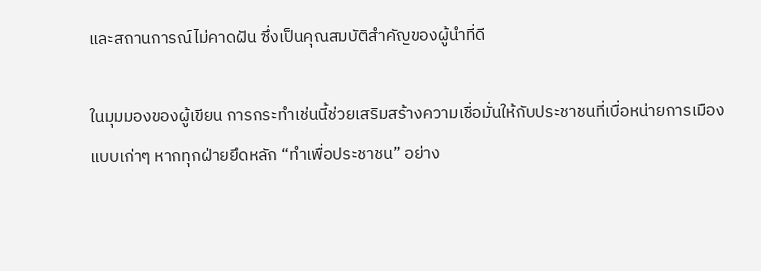และสถานการณ์ไม่คาดฝัน ซึ่งเป็นคุณสมบัติสำคัญของผู้นำที่ดี

ในมุมมองของผู้เขียน การกระทำเช่นนี้ช่วยเสริมสร้างความเชื่อมั่นให้กับประชาชนที่เบื่อหน่ายการเมืองแบบเก่าๆ หากทุกฝ่ายยึดหลัก “ทำเพื่อประชาชน” อย่าง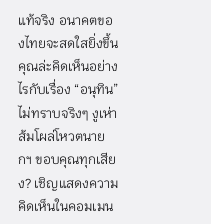แท้จริง อนาคตของไทยจะสดใสยิ่งขึ้น คุณล่ะคิดเห็นอย่างไรกับเรื่อง “อนุทิน” ไม่ทราบจริงๆ งูเห่าส้มโผล่โหวตนายกฯ ขอบคุณทุกเสียง? เชิญแสดงความคิดเห็นในคอมเมน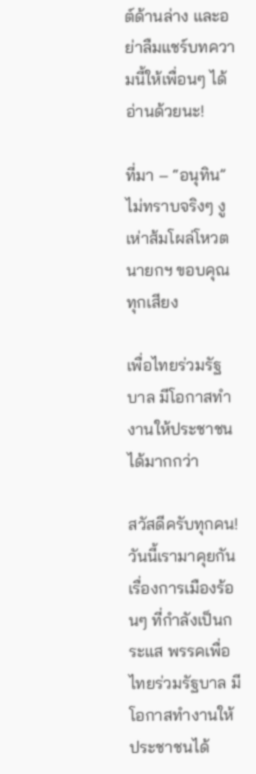ต์ด้านล่าง และอย่าลืมแชร์บทความนี้ให้เพื่อนๆ ได้อ่านด้วยนะ!

ที่มา – “อนุทิน” ไม่ทราบจริงๆ งูเห่าส้มโผล่โหวตนายกฯ ขอบคุณทุกเสียง

เพื่อไทยร่วมรัฐบาล มีโอกาสทำงานให้ประชาชนได้มากกว่า

สวัสดีครับทุกคน! วันนี้เรามาคุยกันเรื่องการเมืองร้อนๆ ที่กำลังเป็นกระแส พรรคเพื่อไทยร่วมรัฐบาล มีโอกาสทำงานให้ประชาชนได้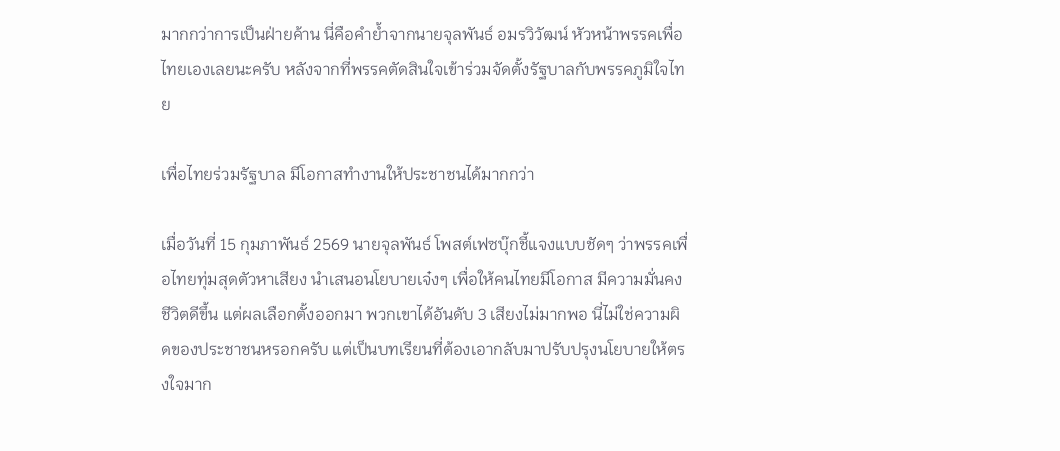มากกว่าการเป็นฝ่ายค้าน นี่คือคำย้ำจากนายจุลพันธ์ อมรวิวัฒน์ หัวหน้าพรรคเพื่อไทยเองเลยนะครับ หลังจากที่พรรคตัดสินใจเข้าร่วมจัดตั้งรัฐบาลกับพรรคภูมิใจไทย

เพื่อไทยร่วมรัฐบาล มีโอกาสทำงานให้ประชาชนได้มากกว่า

เมื่อวันที่ 15 กุมภาพันธ์ 2569 นายจุลพันธ์ โพสต์เฟซบุ๊กชี้แจงแบบชัดๆ ว่าพรรคเพื่อไทยทุ่มสุดตัวหาเสียง นำเสนอนโยบายเจ๋งๆ เพื่อให้คนไทยมีโอกาส มีความมั่นคง ชีวิตดีขึ้น แต่ผลเลือกตั้งออกมา พวกเขาได้อันดับ 3 เสียงไม่มากพอ นี่ไม่ใช่ความผิดของประชาชนหรอกครับ แต่เป็นบทเรียนที่ต้องเอากลับมาปรับปรุงนโยบายให้ตรงใจมาก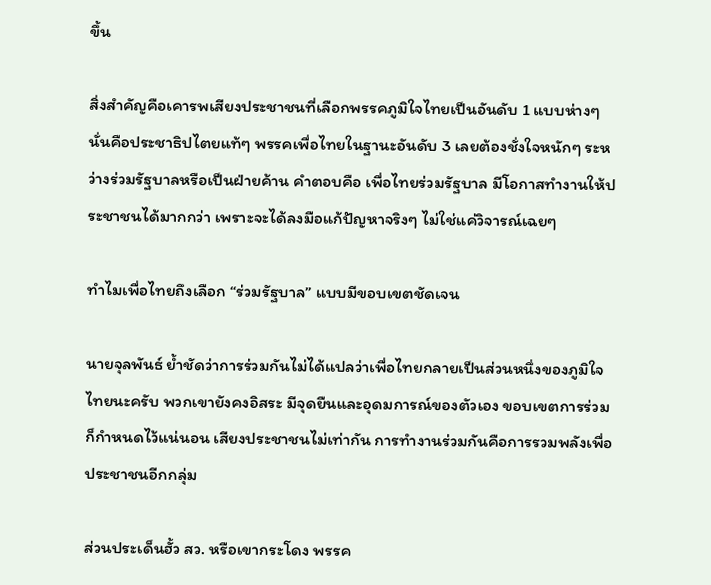ขึ้น

สิ่งสำคัญคือเคารพเสียงประชาชนที่เลือกพรรคภูมิใจไทยเป็นอันดับ 1 แบบห่างๆ นั่นคือประชาธิปไตยแท้ๆ พรรคเพื่อไทยในฐานะอันดับ 3 เลยต้องชั่งใจหนักๆ ระหว่างร่วมรัฐบาลหรือเป็นฝ่ายค้าน คำตอบคือ เพื่อไทยร่วมรัฐบาล มีโอกาสทำงานให้ประชาชนได้มากกว่า เพราะจะได้ลงมือแก้ปัญหาจริงๆ ไม่ใช่แค่วิจารณ์เฉยๆ

ทำไมเพื่อไทยถึงเลือก “ร่วมรัฐบาล” แบบมีขอบเขตชัดเจน

นายจุลพันธ์ ย้ำชัดว่าการร่วมกันไม่ได้แปลว่าเพื่อไทยกลายเป็นส่วนหนึ่งของภูมิใจไทยนะครับ พวกเขายังคงอิสระ มีจุดยืนและอุดมการณ์ของตัวเอง ขอบเขตการร่วมก็กำหนดไว้แน่นอน เสียงประชาชนไม่เท่ากัน การทำงานร่วมกันคือการรวมพลังเพื่อประชาชนอีกกลุ่ม

ส่วนประเด็นฮั้ว สว. หรือเขากระโดง พรรค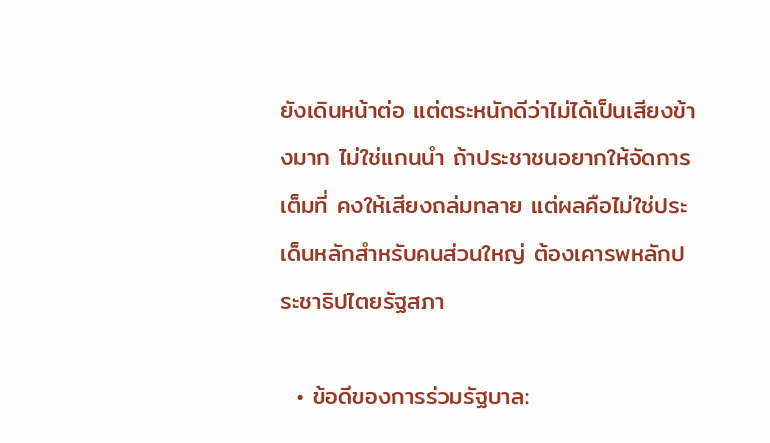ยังเดินหน้าต่อ แต่ตระหนักดีว่าไม่ได้เป็นเสียงข้างมาก ไม่ใช่แกนนำ ถ้าประชาชนอยากให้จัดการเต็มที่ คงให้เสียงถล่มทลาย แต่ผลคือไม่ใช่ประเด็นหลักสำหรับคนส่วนใหญ่ ต้องเคารพหลักประชาธิปไตยรัฐสภา

  • ข้อดีของการร่วมรัฐบาล: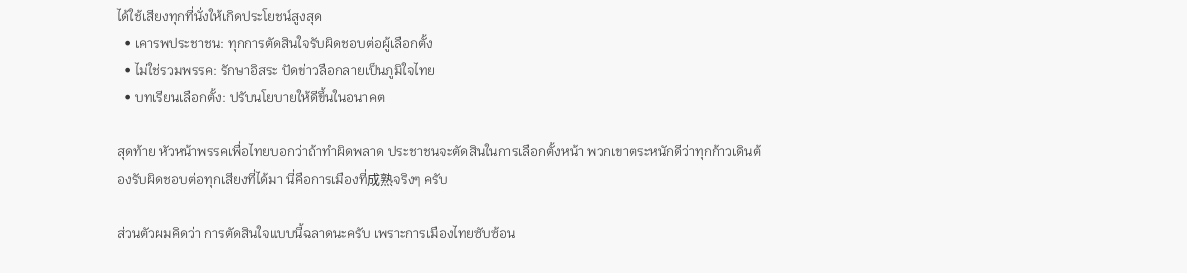ได้ใช้เสียงทุกที่นั่งให้เกิดประโยชน์สูงสุด
  • เคารพประชาชน: ทุกการตัดสินใจรับผิดชอบต่อผู้เลือกตั้ง
  • ไม่ใช่รวมพรรค: รักษาอิสระ ปัดข่าวลือกลายเป็นภูมิใจไทย
  • บทเรียนเลือกตั้ง: ปรับนโยบายให้ดีขึ้นในอนาคต

สุดท้าย หัวหน้าพรรคเพื่อไทยบอกว่าถ้าทำผิดพลาด ประชาชนจะตัดสินในการเลือกตั้งหน้า พวกเขาตระหนักดีว่าทุกก้าวเดินต้องรับผิดชอบต่อทุกเสียงที่ได้มา นี่คือการเมืองที่成熟จริงๆ ครับ

ส่วนตัวผมคิดว่า การตัดสินใจแบบนี้ฉลาดนะครับ เพราะการเมืองไทยซับซ้อน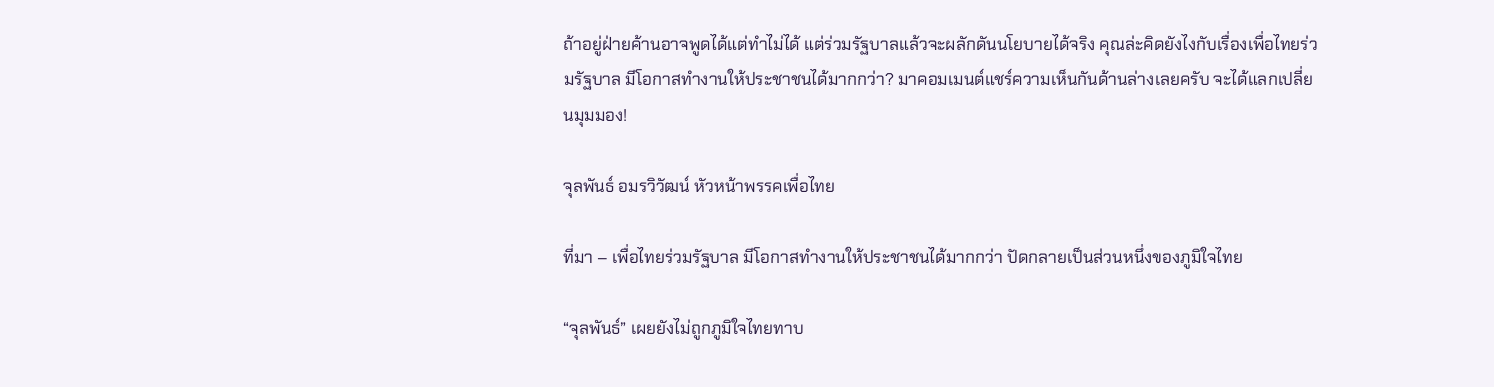ถ้าอยู่ฝ่ายค้านอาจพูดได้แต่ทำไม่ได้ แต่ร่วมรัฐบาลแล้วจะผลักดันนโยบายได้จริง คุณล่ะคิดยังไงกับเรื่องเพื่อไทยร่วมรัฐบาล มีโอกาสทำงานให้ประชาชนได้มากกว่า? มาคอมเมนต์แชร์ความเห็นกันด้านล่างเลยครับ จะได้แลกเปลี่ยนมุมมอง!

จุลพันธ์ อมรวิวัฒน์ หัวหน้าพรรคเพื่อไทย

ที่มา – เพื่อไทยร่วมรัฐบาล มีโอกาสทำงานให้ประชาชนได้มากกว่า ปัดกลายเป็นส่วนหนึ่งของภูมิใจไทย

“จุลพันธ์” เผยยังไม่ถูกภูมิใจไทยทาบ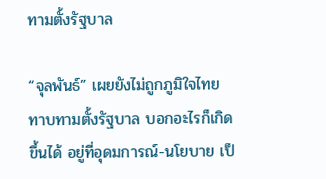ทามตั้งรัฐบาล

“จุลพันธ์” เผยยังไม่ถูกภูมิใจไทยทาบทามตั้งรัฐบาล บอกอะไรก็เกิดขึ้นได้ อยู่ที่อุดมการณ์-นโยบาย เป็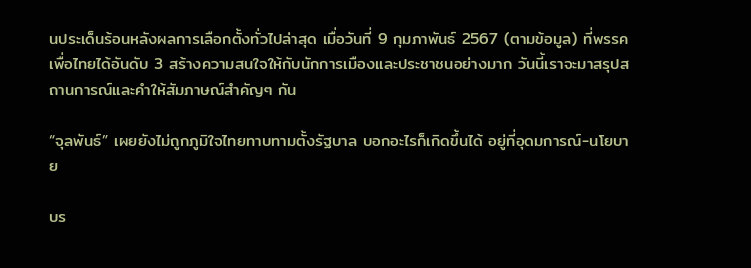นประเด็นร้อนหลังผลการเลือกตั้งทั่วไปล่าสุด เมื่อวันที่ 9 กุมภาพันธ์ 2567 (ตามข้อมูล) ที่พรรคเพื่อไทยได้อันดับ 3 สร้างความสนใจให้กับนักการเมืองและประชาชนอย่างมาก วันนี้เราจะมาสรุปสถานการณ์และคำให้สัมภาษณ์สำคัญๆ กัน

“จุลพันธ์” เผยยังไม่ถูกภูมิใจไทยทาบทามตั้งรัฐบาล บอกอะไรก็เกิดขึ้นได้ อยู่ที่อุดมการณ์-นโยบาย

บร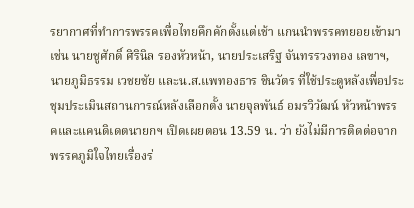รยากาศที่ทำการพรรคเพื่อไทยคึกคักตั้งแต่เช้า แกนนำพรรคทยอยเข้ามา เช่น นายชูศักดิ์ ศิรินิล รองหัวหน้า, นายประเสริฐ จันทรรวงทอง เลขาฯ, นายภูมิธรรม เวชยชัย และน.ส.แพทองธาร ชินวัตร ที่ใช้ประตูหลังเพื่อประชุมประเมินสถานการณ์หลังเลือกตั้ง นายจุลพันธ์ อมรวิวัฒน์ หัวหน้าพรรคและแคนดิเดตนายกฯ เปิดเผยตอน 13.59 น. ว่า ยังไม่มีการติดต่อจากพรรคภูมิใจไทยเรื่องร่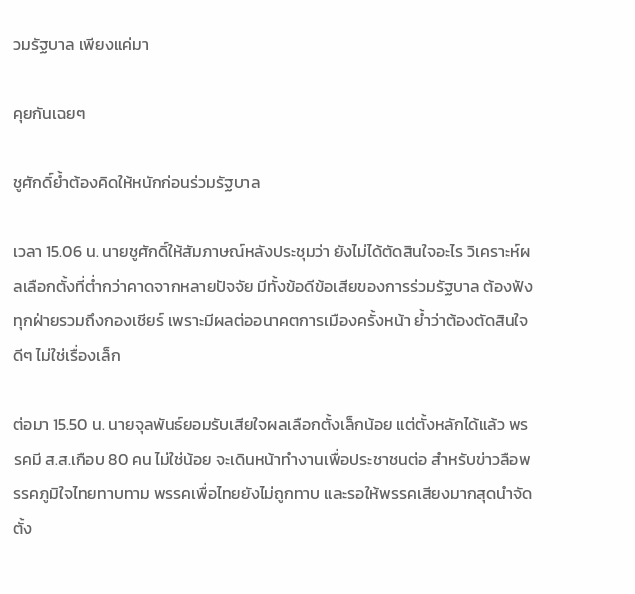วมรัฐบาล เพียงแค่มา

คุยกันเฉยๆ

ชูศักดิ์ย้ำต้องคิดให้หนักก่อนร่วมรัฐบาล

เวลา 15.06 น. นายชูศักดิ์ให้สัมภาษณ์หลังประชุมว่า ยังไม่ได้ตัดสินใจอะไร วิเคราะห์ผลเลือกตั้งที่ต่ำกว่าคาดจากหลายปัจจัย มีทั้งข้อดีข้อเสียของการร่วมรัฐบาล ต้องฟังทุกฝ่ายรวมถึงกองเชียร์ เพราะมีผลต่ออนาคตการเมืองครั้งหน้า ย้ำว่าต้องตัดสินใจดีๆ ไม่ใช่เรื่องเล็ก

ต่อมา 15.50 น. นายจุลพันธ์ยอมรับเสียใจผลเลือกตั้งเล็กน้อย แต่ตั้งหลักได้แล้ว พรรคมี ส.ส.เกือบ 80 คน ไม่ใช่น้อย จะเดินหน้าทำงานเพื่อประชาชนต่อ สำหรับข่าวลือพรรคภูมิใจไทยทาบทาม พรรคเพื่อไทยยังไม่ถูกทาบ และรอให้พรรคเสียงมากสุดนำจัดตั้ง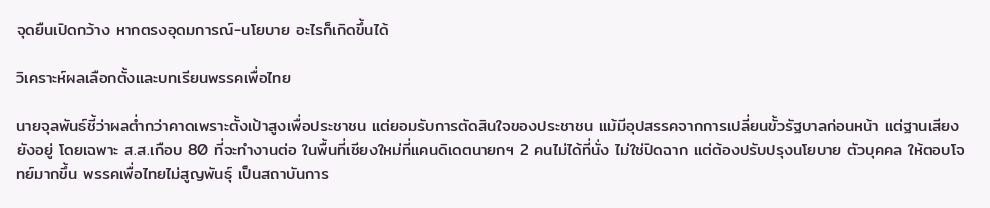จุดยืนเปิดกว้าง หากตรงอุดมการณ์-นโยบาย อะไรก็เกิดขึ้นได้

วิเคราะห์ผลเลือกตั้งและบทเรียนพรรคเพื่อไทย

นายจุลพันธ์ชี้ว่าผลต่ำกว่าคาดเพราะตั้งเป้าสูงเพื่อประชาชน แต่ยอมรับการตัดสินใจของประชาชน แม้มีอุปสรรคจากการเปลี่ยนขั้วรัฐบาลก่อนหน้า แต่ฐานเสียงยังอยู่ โดยเฉพาะ ส.ส.เกือบ 80 ที่จะทำงานต่อ ในพื้นที่เชียงใหม่ที่แคนดิเดตนายกฯ 2 คนไม่ได้ที่นั่ง ไม่ใช่ปิดฉาก แต่ต้องปรับปรุงนโยบาย ตัวบุคคล ให้ตอบโจทย์มากขึ้น พรรคเพื่อไทยไม่สูญพันธุ์ เป็นสถาบันการ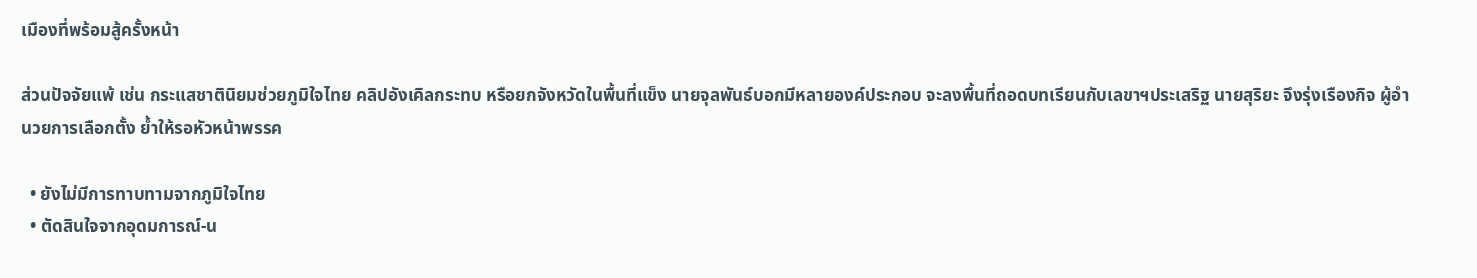เมืองที่พร้อมสู้ครั้งหน้า

ส่วนปัจจัยแพ้ เช่น กระแสชาตินิยมช่วยภูมิใจไทย คลิปอังเคิลกระทบ หรือยกจังหวัดในพื้นที่แข็ง นายจุลพันธ์บอกมีหลายองค์ประกอบ จะลงพื้นที่ถอดบทเรียนกับเลขาฯประเสริฐ นายสุริยะ จึงรุ่งเรืองกิจ ผู้อำนวยการเลือกตั้ง ย้ำให้รอหัวหน้าพรรค

  • ยังไม่มีการทาบทามจากภูมิใจไทย
  • ตัดสินใจจากอุดมการณ์-น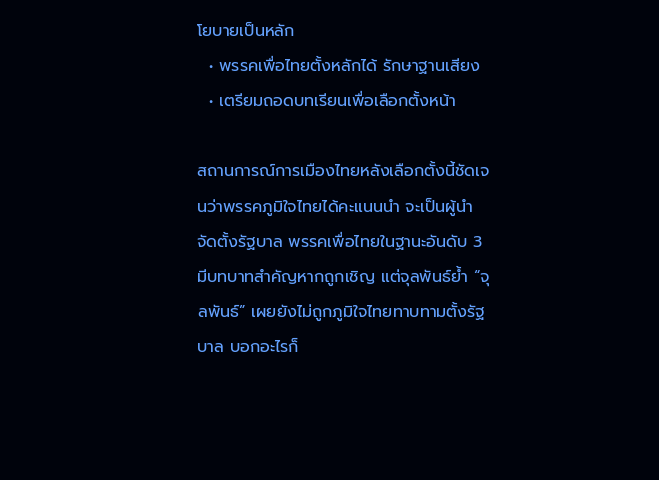โยบายเป็นหลัก
  • พรรคเพื่อไทยตั้งหลักได้ รักษาฐานเสียง
  • เตรียมถอดบทเรียนเพื่อเลือกตั้งหน้า

สถานการณ์การเมืองไทยหลังเลือกตั้งนี้ชัดเจนว่าพรรคภูมิใจไทยได้คะแนนนำ จะเป็นผู้นำจัดตั้งรัฐบาล พรรคเพื่อไทยในฐานะอันดับ 3 มีบทบาทสำคัญหากถูกเชิญ แต่จุลพันธ์ย้ำ “จุลพันธ์” เผยยังไม่ถูกภูมิใจไทยทาบทามตั้งรัฐบาล บอกอะไรก็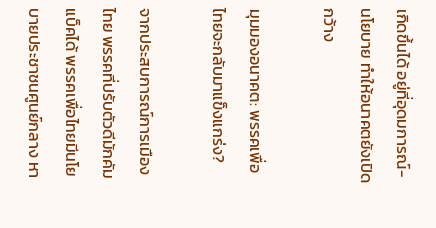เกิดขึ้นได้ อยู่ที่อุดมการณ์-นโยบาย ทำให้อนาคตยังเปิดกว้าง

มุมมองอนาคต: พรรคเพื่อไทยจะกลับมาแข็งแกร่ง?

จากประสบการณ์การเมืองไทย พรรคที่ปรับตัวดีมักคัมแบ็คได้ พรรคเพื่อไทยมีนโยบายประชาชนศูนย์กลาง หา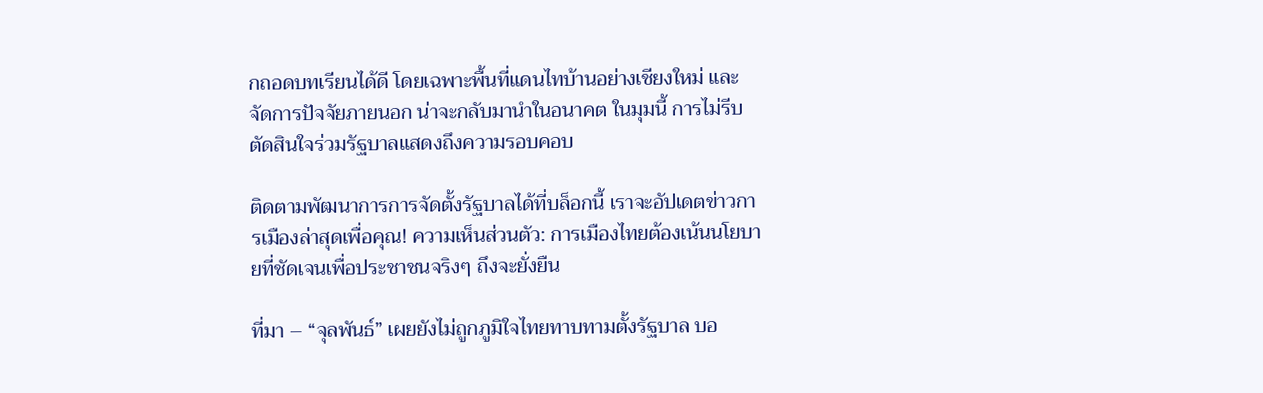กถอดบทเรียนได้ดี โดยเฉพาะพื้นที่แดนไทบ้านอย่างเชียงใหม่ และจัดการปัจจัยภายนอก น่าจะกลับมานำในอนาคต ในมุมนี้ การไม่รีบตัดสินใจร่วมรัฐบาลแสดงถึงความรอบคอบ

ติดตามพัฒนาการการจัดตั้งรัฐบาลได้ที่บล็อกนี้ เราจะอัปเดตข่าวการเมืองล่าสุดเพื่อคุณ! ความเห็นส่วนตัว: การเมืองไทยต้องเน้นนโยบายที่ชัดเจนเพื่อประชาชนจริงๆ ถึงจะยั่งยืน

ที่มา – “จุลพันธ์” เผยยังไม่ถูกภูมิใจไทยทาบทามตั้งรัฐบาล บอ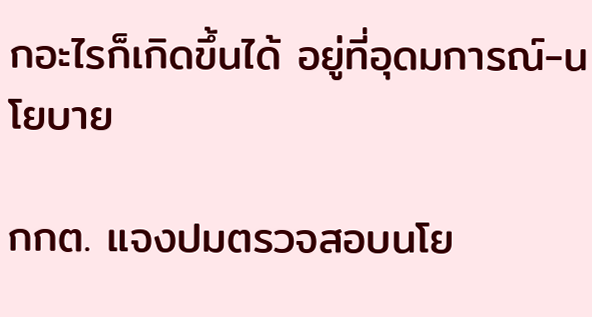กอะไรก็เกิดขึ้นได้ อยู่ที่อุดมการณ์-นโยบาย

กกต. แจงปมตรวจสอบนโย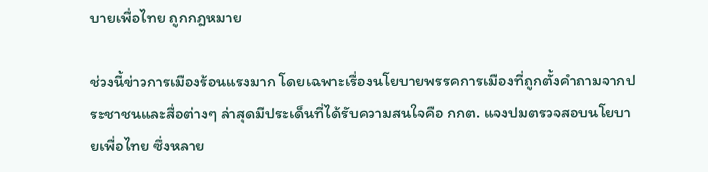บายเพื่อไทย ถูกกฎหมาย

ช่วงนี้ข่าวการเมืองร้อนแรงมาก โดยเฉพาะเรื่องนโยบายพรรคการเมืองที่ถูกตั้งคำถามจากประชาชนและสื่อต่างๆ ล่าสุดมีประเด็นที่ได้รับความสนใจคือ กกต. แจงปมตรวจสอบนโยบายเพื่อไทย ซึ่งหลาย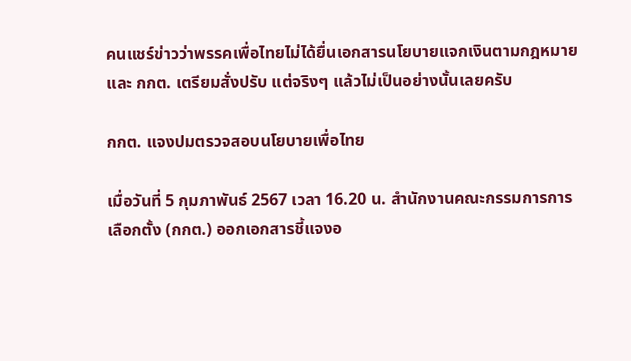คนแชร์ข่าวว่าพรรคเพื่อไทยไม่ได้ยื่นเอกสารนโยบายแจกเงินตามกฎหมาย และ กกต. เตรียมสั่งปรับ แต่จริงๆ แล้วไม่เป็นอย่างนั้นเลยครับ

กกต. แจงปมตรวจสอบนโยบายเพื่อไทย

เมื่อวันที่ 5 กุมภาพันธ์ 2567 เวลา 16.20 น. สำนักงานคณะกรรมการการเลือกตั้ง (กกต.) ออกเอกสารชี้แจงอ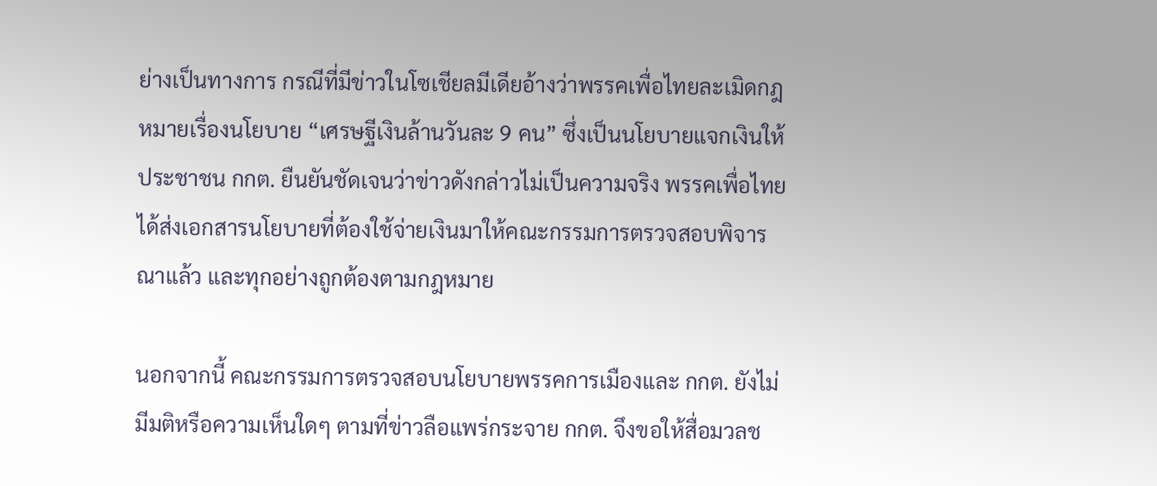ย่างเป็นทางการ กรณีที่มีข่าวในโซเชียลมีเดียอ้างว่าพรรคเพื่อไทยละเมิดกฎหมายเรื่องนโยบาย “เศรษฐีเงินล้านวันละ 9 คน” ซึ่งเป็นนโยบายแจกเงินให้ประชาชน กกต. ยืนยันชัดเจนว่าข่าวดังกล่าวไม่เป็นความจริง พรรคเพื่อไทยได้ส่งเอกสารนโยบายที่ต้องใช้จ่ายเงินมาให้คณะกรรมการตรวจสอบพิจารณาแล้ว และทุกอย่างถูกต้องตามกฎหมาย

นอกจากนี้ คณะกรรมการตรวจสอบนโยบายพรรคการเมืองและ กกต. ยังไม่มีมติหรือความเห็นใดๆ ตามที่ข่าวลือแพร่กระจาย กกต. จึงขอให้สื่อมวลช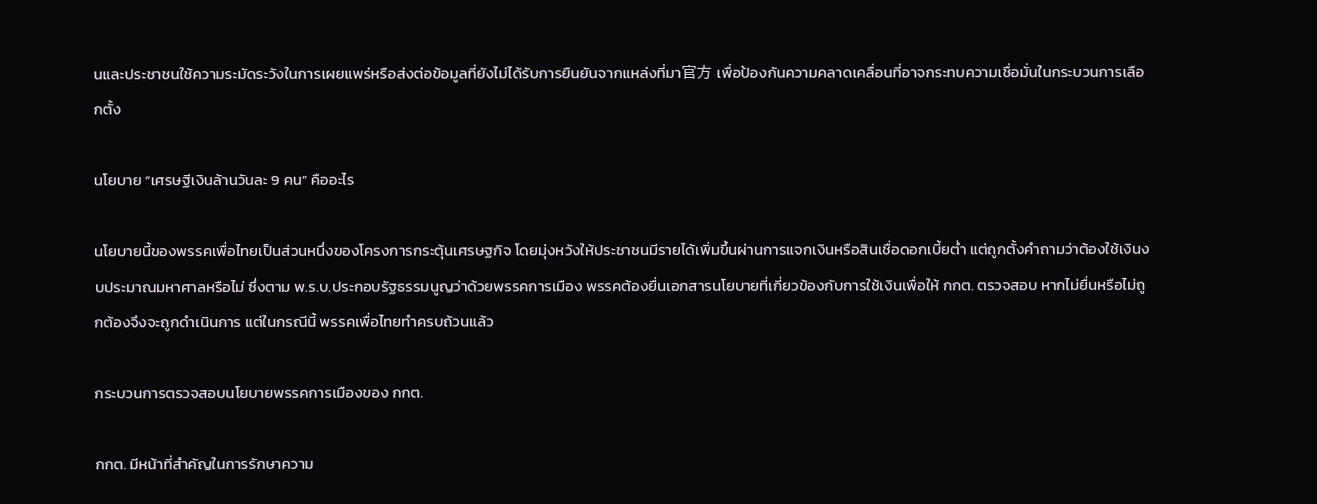นและประชาชนใช้ความระมัดระวังในการเผยแพร่หรือส่งต่อข้อมูลที่ยังไม่ได้รับการยืนยันจากแหล่งที่มา官方 เพื่อป้องกันความคลาดเคลื่อนที่อาจกระทบความเชื่อมั่นในกระบวนการเลือกตั้ง

นโยบาย “เศรษฐีเงินล้านวันละ 9 คน” คืออะไร

นโยบายนี้ของพรรคเพื่อไทยเป็นส่วนหนึ่งของโครงการกระตุ้นเศรษฐกิจ โดยมุ่งหวังให้ประชาชนมีรายได้เพิ่มขึ้นผ่านการแจกเงินหรือสินเชื่อดอกเบี้ยต่ำ แต่ถูกตั้งคำถามว่าต้องใช้เงินงบประมาณมหาศาลหรือไม่ ซึ่งตาม พ.ร.บ.ประกอบรัฐธรรมนูญว่าด้วยพรรคการเมือง พรรคต้องยื่นเอกสารนโยบายที่เกี่ยวข้องกับการใช้เงินเพื่อให้ กกต. ตรวจสอบ หากไม่ยื่นหรือไม่ถูกต้องจึงจะถูกดำเนินการ แต่ในกรณีนี้ พรรคเพื่อไทยทำครบถ้วนแล้ว

กระบวนการตรวจสอบนโยบายพรรคการเมืองของ กกต.

กกต. มีหน้าที่สำคัญในการรักษาความ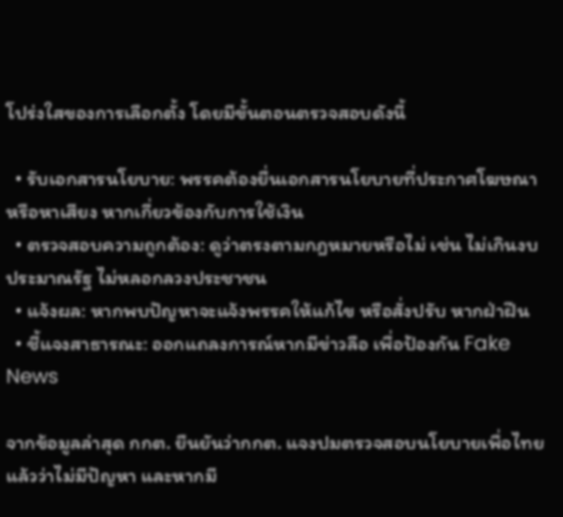โปร่งใสของการเลือกตั้ง โดยมีขั้นตอนตรวจสอบดังนี้

  • รับเอกสารนโยบาย: พรรคต้องยื่นเอกสารนโยบายที่ประกาศโฆษณาหรือหาเสียง หากเกี่ยวข้องกับการใช้เงิน
  • ตรวจสอบความถูกต้อง: ดูว่าตรงตามกฎหมายหรือไม่ เช่น ไม่เกินงบประมาณรัฐ ไม่หลอกลวงประชาชน
  • แจ้งผล: หากพบปัญหาจะแจ้งพรรคให้แก้ไข หรือสั่งปรับ หากฝ่าฝืน
  • ชี้แจงสาธารณะ: ออกแถลงการณ์หากมีข่าวลือ เพื่อป้องกัน Fake News

จากข้อมูลล่าสุด กกต. ยืนยันว่ากกต. แจงปมตรวจสอบนโยบายเพื่อไทย แล้วว่าไม่มีปัญหา และหากมี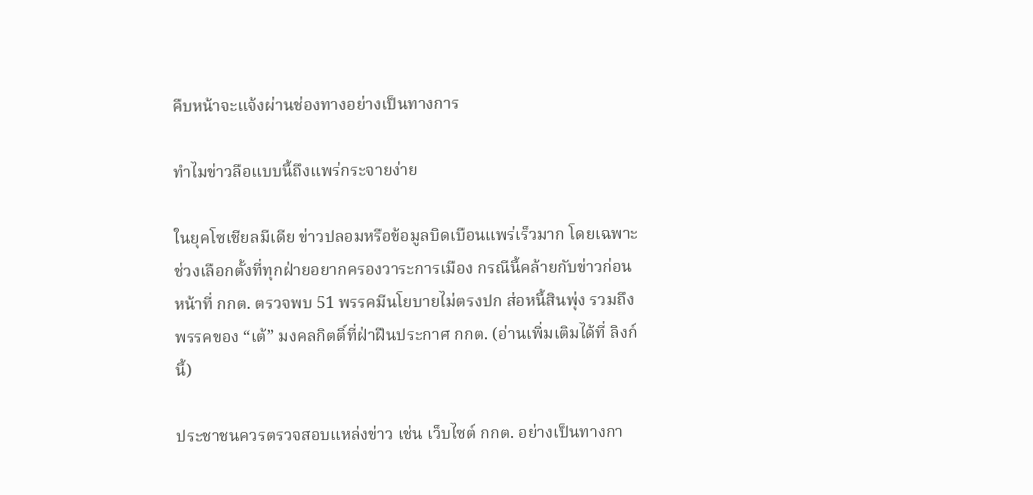คืบหน้าจะแจ้งผ่านช่องทางอย่างเป็นทางการ

ทำไมข่าวลือแบบนี้ถึงแพร่กระจายง่าย

ในยุคโซเชียลมีเดีย ข่าวปลอมหรือข้อมูลบิดเบือนแพร่เร็วมาก โดยเฉพาะช่วงเลือกตั้งที่ทุกฝ่ายอยากครองวาระการเมือง กรณีนี้คล้ายกับข่าวก่อนหน้าที่ กกต. ตรวจพบ 51 พรรคมีนโยบายไม่ตรงปก ส่อหนี้สินพุ่ง รวมถึงพรรคของ “เต้” มงคลกิตติ์ที่ฝ่าฝืนประกาศ กกต. (อ่านเพิ่มเติมได้ที่ ลิงก์นี้)

ประชาชนควรตรวจสอบแหล่งข่าว เช่น เว็บไซต์ กกต. อย่างเป็นทางกา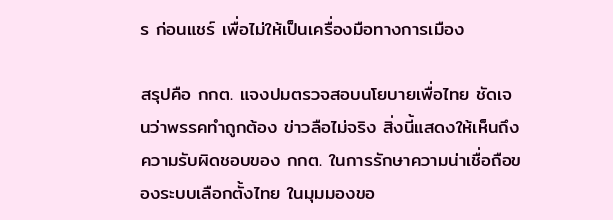ร ก่อนแชร์ เพื่อไม่ให้เป็นเครื่องมือทางการเมือง

สรุปคือ กกต. แจงปมตรวจสอบนโยบายเพื่อไทย ชัดเจนว่าพรรคทำถูกต้อง ข่าวลือไม่จริง สิ่งนี้แสดงให้เห็นถึงความรับผิดชอบของ กกต. ในการรักษาความน่าเชื่อถือของระบบเลือกตั้งไทย ในมุมมองขอ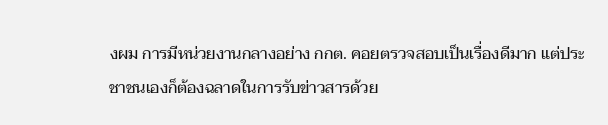งผม การมีหน่วยงานกลางอย่าง กกต. คอยตรวจสอบเป็นเรื่องดีมาก แต่ประชาชนเองก็ต้องฉลาดในการรับข่าวสารด้วย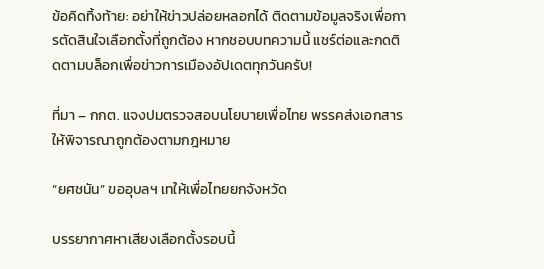ข้อคิดทิ้งท้าย: อย่าให้ข่าวปล่อยหลอกได้ ติดตามข้อมูลจริงเพื่อการตัดสินใจเลือกตั้งที่ถูกต้อง หากชอบบทความนี้ แชร์ต่อและกดติดตามบล็อกเพื่อข่าวการเมืองอัปเดตทุกวันครับ!

ที่มา – กกต. แจงปมตรวจสอบนโยบายเพื่อไทย พรรคส่งเอกสารให้พิจารณาถูกต้องตามกฎหมาย

“ยศชนัน” ขออุบลฯ เทให้เพื่อไทยยกจังหวัด

บรรยากาศหาเสียงเลือกตั้งรอบนี้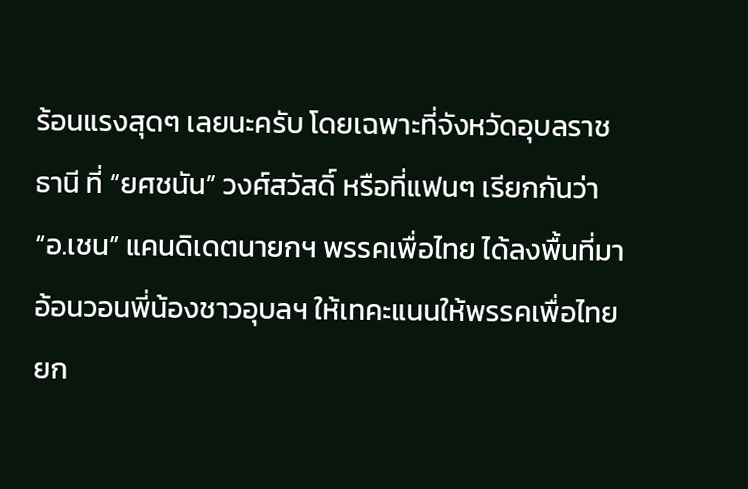ร้อนแรงสุดๆ เลยนะครับ โดยเฉพาะที่จังหวัดอุบลราชธานี ที่ “ยศชนัน” วงศ์สวัสดิ์ หรือที่แฟนๆ เรียกกันว่า “อ.เชน” แคนดิเดตนายกฯ พรรคเพื่อไทย ได้ลงพื้นที่มาอ้อนวอนพี่น้องชาวอุบลฯ ให้เทคะแนนให้พรรคเพื่อไทยยก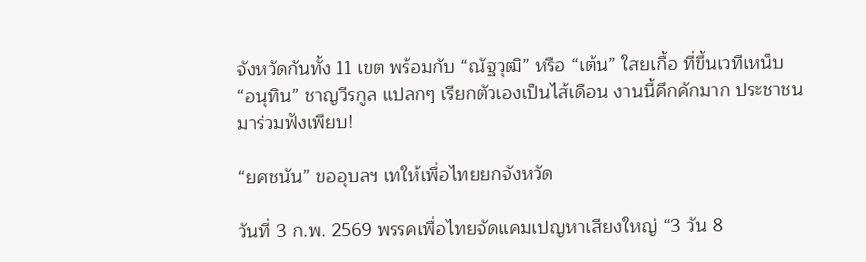จังหวัดกันทั้ง 11 เขต พร้อมกับ “ณัฐวุฒิ” หรือ “เต้น” ใสยเกื้อ ที่ขึ้นเวทีเหน็บ “อนุทิน” ชาญวีรกูล แปลกๆ เรียกตัวเองเป็นไส้เดือน งานนี้คึกคักมาก ประชาชนมาร่วมฟังเพียบ!

“ยศชนัน” ขออุบลฯ เทให้เพื่อไทยยกจังหวัด

วันที่ 3 ก.พ. 2569 พรรคเพื่อไทยจัดแคมเปญหาเสียงใหญ่ “3 วัน 8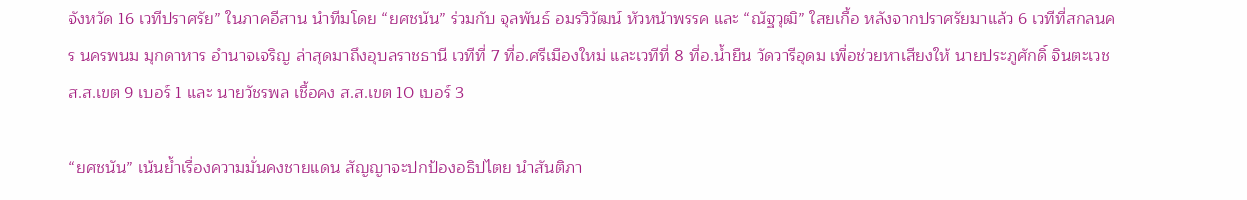จังหวัด 16 เวทีปราศรัย” ในภาคอีสาน นำทีมโดย “ยศชนัน” ร่วมกับ จุลพันธ์ อมรวิวัฒน์ หัวหน้าพรรค และ “ณัฐวุฒิ” ใสยเกื้อ หลังจากปราศรัยมาแล้ว 6 เวทีที่สกลนคร นครพนม มุกดาหาร อำนาจเจริญ ล่าสุดมาถึงอุบลราชธานี เวทีที่ 7 ที่อ.ศรีเมืองใหม่ และเวทีที่ 8 ที่อ.น้ำยืน วัดวารีอุดม เพื่อช่วยหาเสียงให้ นายประภูศักดิ์ จินตะเวช ส.ส.เขต 9 เบอร์ 1 และ นายวัชรพล เชื้อคง ส.ส.เขต 10 เบอร์ 3

“ยศชนัน” เน้นย้ำเรื่องความมั่นคงชายแดน สัญญาจะปกป้องอธิปไตย นำสันติภา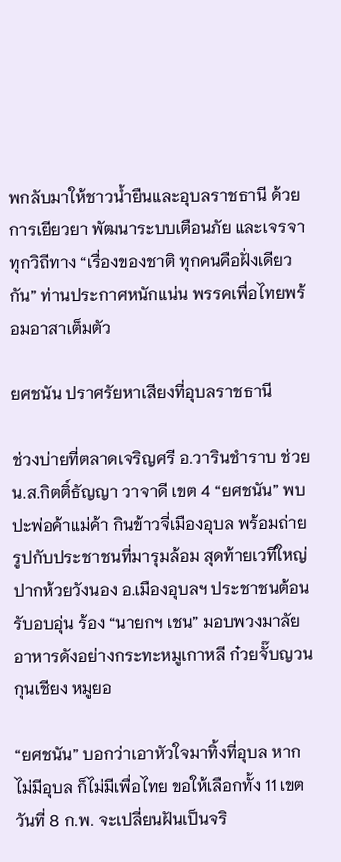พกลับมาให้ชาวน้ำยืนและอุบลราชธานี ด้วยการเยียวยา พัฒนาระบบเตือนภัย และเจรจาทุกวิถีทาง “เรื่องของชาติ ทุกคนคือฝั่งเดียวกัน” ท่านประกาศหนักแน่น พรรคเพื่อไทยพร้อมอาสาเต็มตัว

ยศชนัน ปราศรัยหาเสียงที่อุบลราชธานี

ช่วงบ่ายที่ตลาดเจริญศรี อ.วารินชำราบ ช่วย น.ส.กิตติ์ธัญญา วาจาดี เขต 4 “ยศชนัน” พบปะพ่อค้าแม่ค้า กินข้าวจี่เมืองอุบล พร้อมถ่ายรูปกับประชาชนที่มารุมล้อม สุดท้ายเวทีใหญ่ปากห้วยวังนอง อ.เมืองอุบลฯ ประชาชนต้อนรับอบอุ่น ร้อง “นายกฯ เชน” มอบพวงมาลัยอาหารดังอย่างกระทะหมูเกาหลี ก๋วยจั๊บญวน กุนเชียง หมูยอ

“ยศชนัน” บอกว่าเอาหัวใจมาทิ้งที่อุบล หากไม่มีอุบล ก็ไม่มีเพื่อไทย ขอให้เลือกทั้ง 11 เขต วันที่ 8 ก.พ. จะเปลี่ยนฝันเป็นจริ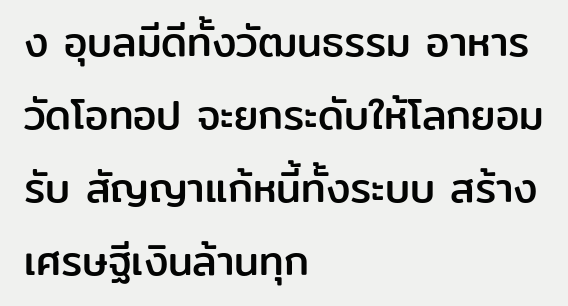ง อุบลมีดีทั้งวัฒนธรรม อาหาร วัดโอทอป จะยกระดับให้โลกยอมรับ สัญญาแก้หนี้ทั้งระบบ สร้างเศรษฐีเงินล้านทุก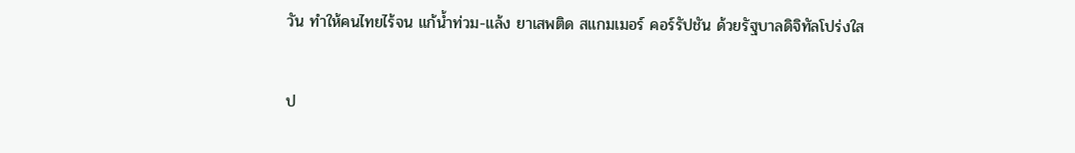วัน ทำให้คนไทยไร้จน แก้น้ำท่วม-แล้ง ยาเสพติด สแกมเมอร์ คอร์รัปชัน ด้วยรัฐบาลดิจิทัลโปร่งใส

ป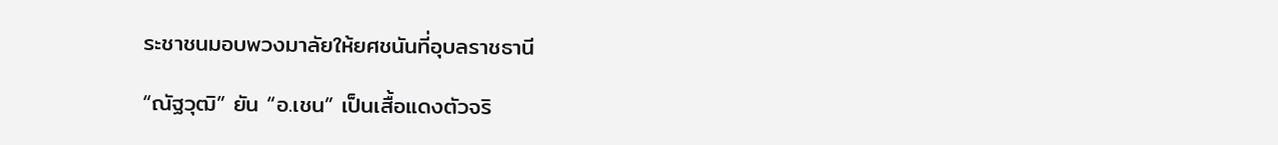ระชาชนมอบพวงมาลัยให้ยศชนันที่อุบลราชธานี

“ณัฐวุฒิ” ยัน “อ.เชน” เป็นเสื้อแดงตัวจริ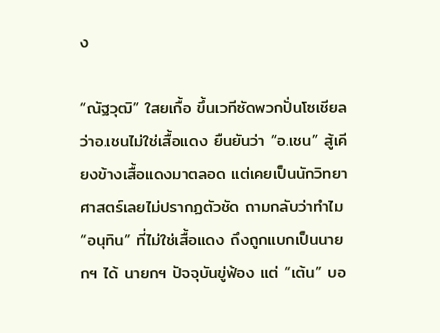ง

“ณัฐวุฒิ” ใสยเกื้อ ขึ้นเวทีซัดพวกปั่นโซเชียลว่าอ.เชนไม่ใช่เสื้อแดง ยืนยันว่า “อ.เชน” สู้เคียงข้างเสื้อแดงมาตลอด แต่เคยเป็นนักวิทยาศาสตร์เลยไม่ปรากฏตัวชัด ถามกลับว่าทำไม “อนุทิน” ที่ไม่ใช่เสื้อแดง ถึงถูกแบกเป็นนายกฯ ได้ นายกฯ ปัจจุบันขู่ฟ้อง แต่ “เต้น” บอ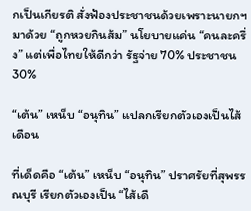กเป็นเกียรติ สั่งฟ้องประชาชนด้วยเพราะนายกฯ มาด้วย “ถูกหวยกินส้ม” นโยบายแค่น “คนละครึ่ง” แต่เพื่อไทยให้ดีกว่า รัฐจ่าย 70% ประชาชน 30%

“เต้น” เหน็บ “อนุทิน” แปลกเรียกตัวเองเป็นไส้เดือน

ที่เด็ดคือ “เต้น” เหน็บ “อนุทิน” ปราศรัยที่สุพรรณบุรี เรียกตัวเองเป็น “ไส้เดื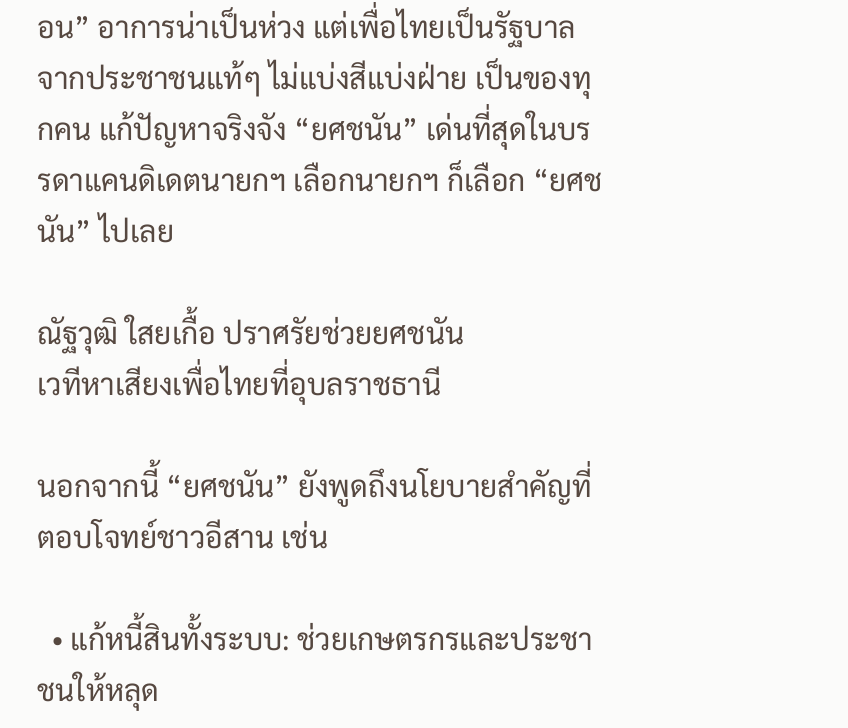อน” อาการน่าเป็นห่วง แต่เพื่อไทยเป็นรัฐบาลจากประชาชนแท้ๆ ไม่แบ่งสีแบ่งฝ่าย เป็นของทุกคน แก้ปัญหาจริงจัง “ยศชนัน” เด่นที่สุดในบรรดาแคนดิเดตนายกฯ เลือกนายกฯ ก็เลือก “ยศชนัน” ไปเลย

ณัฐวุฒิ ใสยเกื้อ ปราศรัยช่วยยศชนัน
เวทีหาเสียงเพื่อไทยที่อุบลราชธานี

นอกจากนี้ “ยศชนัน” ยังพูดถึงนโยบายสำคัญที่ตอบโจทย์ชาวอีสาน เช่น

  • แก้หนี้สินทั้งระบบ: ช่วยเกษตรกรและประชาชนให้หลุด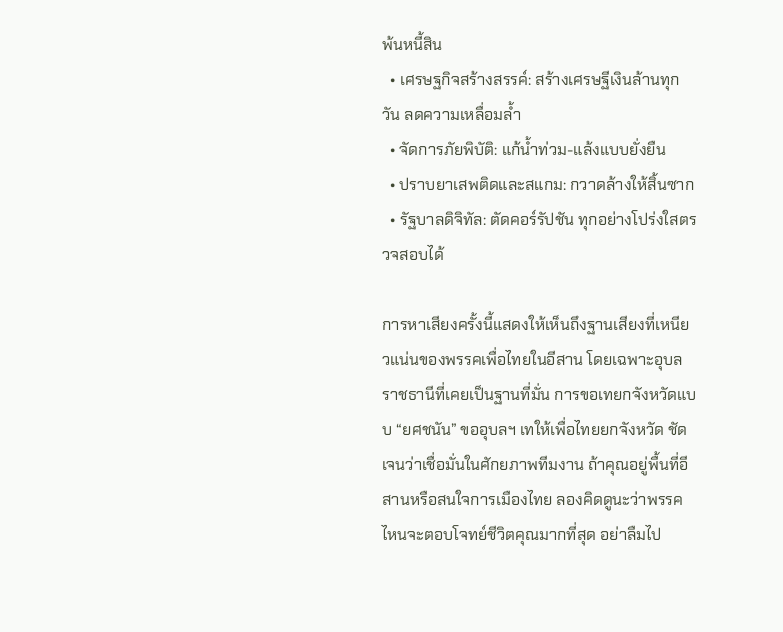พ้นหนี้สิน
  • เศรษฐกิจสร้างสรรค์: สร้างเศรษฐีเงินล้านทุกวัน ลดความเหลื่อมล้ำ
  • จัดการภัยพิบัติ: แก้น้ำท่วม-แล้งแบบยั่งยืน
  • ปราบยาเสพติดและสแกม: กวาดล้างให้สิ้นซาก
  • รัฐบาลดิจิทัล: ตัดคอร์รัปชัน ทุกอย่างโปร่งใสตรวจสอบได้

การหาเสียงครั้งนี้แสดงให้เห็นถึงฐานเสียงที่เหนียวแน่นของพรรคเพื่อไทยในอีสาน โดยเฉพาะอุบลราชธานีที่เคยเป็นฐานที่มั่น การขอเทยกจังหวัดแบบ “ยศชนัน” ขออุบลฯ เทให้เพื่อไทยยกจังหวัด ชัดเจนว่าเชื่อมั่นในศักยภาพทีมงาน ถ้าคุณอยู่พื้นที่อีสานหรือสนใจการเมืองไทย ลองคิดดูนะว่าพรรคไหนจะตอบโจทย์ชีวิตคุณมากที่สุด อย่าลืมไป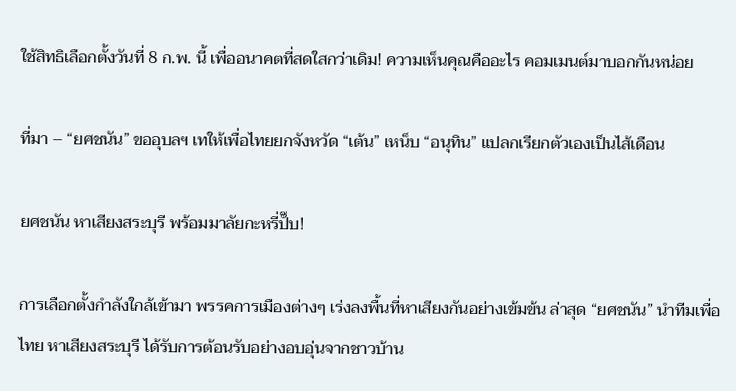ใช้สิทธิเลือกตั้งวันที่ 8 ก.พ. นี้ เพื่ออนาคตที่สดใสกว่าเดิม! ความเห็นคุณคืออะไร คอมเมนต์มาบอกกันหน่อย

ที่มา – “ยศชนัน” ขออุบลฯ เทให้เพื่อไทยยกจังหวัด “เต้น” เหน็บ “อนุทิน” แปลกเรียกตัวเองเป็นไส้เดือน

ยศชนัน หาเสียงสระบุรี พร้อมมาลัยกะหรี่ปั๊บ!

การเลือกตั้งกำลังใกล้เข้ามา พรรคการเมืองต่างๆ เร่งลงพื้นที่หาเสียงกันอย่างเข้มข้น ล่าสุด “ยศชนัน” นำทีมเพื่อไทย หาเสียงสระบุรี ได้รับการต้อนรับอย่างอบอุ่นจากชาวบ้าน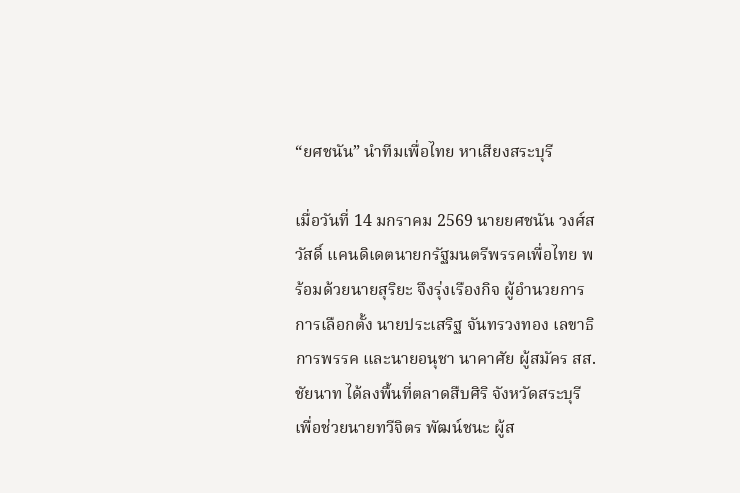“ยศชนัน” นำทีมเพื่อไทย หาเสียงสระบุรี

เมื่อวันที่ 14 มกราคม 2569 นายยศชนัน วงศ์สวัสดิ์ แคนดิเดตนายกรัฐมนตรีพรรคเพื่อไทย พร้อมด้วยนายสุริยะ จึงรุ่งเรืองกิจ ผู้อำนวยการการเลือกตั้ง นายประเสริฐ จันทรวงทอง เลขาธิการพรรค และนายอนุชา นาคาศัย ผู้สมัคร สส.ชัยนาท ได้ลงพื้นที่ตลาดสืบศิริ จังหวัดสระบุรี เพื่อช่วยนายทวีจิตร พัฒน์ชนะ ผู้ส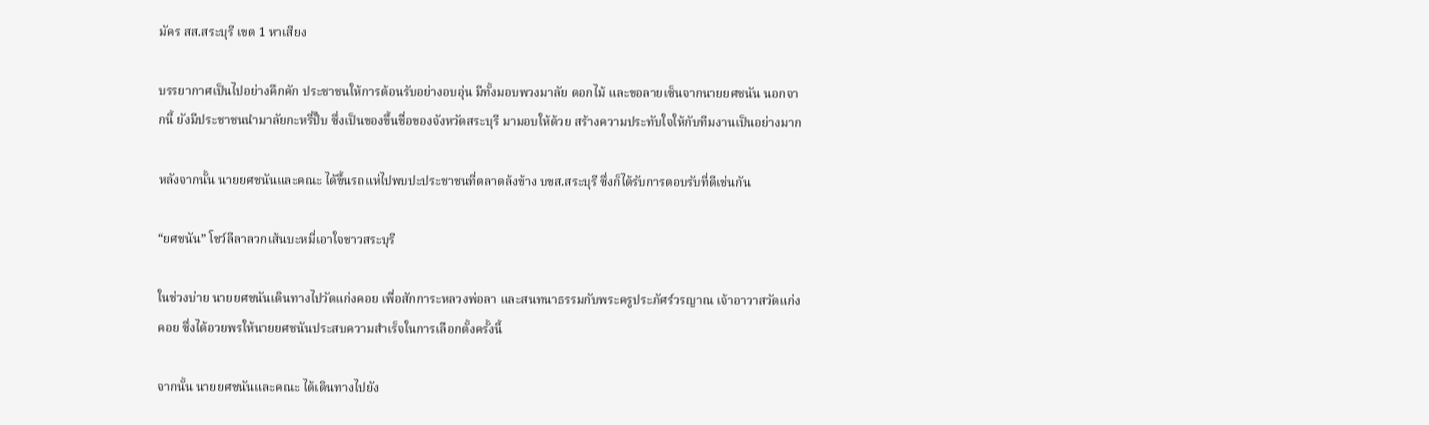มัคร สส.สระบุรี เขต 1 หาเสียง

บรรยากาศเป็นไปอย่างคึกคัก ประชาชนให้การต้อนรับอย่างอบอุ่น มีทั้งมอบพวงมาลัย ดอกไม้ และขอลายเซ็นจากนายยศชนัน นอกจากนี้ ยังมีประชาชนนำมาลัยกะหรี่ปั๊บ ซึ่งเป็นของขึ้นชื่อของจังหวัดสระบุรี มามอบให้ด้วย สร้างความประทับใจให้กับทีมงานเป็นอย่างมาก

หลังจากนั้น นายยศชนันและคณะ ได้ขึ้นรถแห่ไปพบปะประชาชนที่ตลาดล้งข้าง บขส.สระบุรี ซึ่งก็ได้รับการตอบรับที่ดีเช่นกัน

“ยศชนัน” โชว์ลีลาลวกเส้นบะหมี่เอาใจชาวสระบุรี

ในช่วงบ่าย นายยศชนันเดินทางไปวัดแก่งคอย เพื่อสักการะหลวงพ่อลา และสนทนาธรรมกับพระครูประภัศร์วรญาณ เจ้าอาวาสวัดแก่งคอย ซึ่งได้อวยพรให้นายยศชนันประสบความสำเร็จในการเลือกตั้งครั้งนี้

จากนั้น นายยศชนันและคณะ ได้เดินทางไปยัง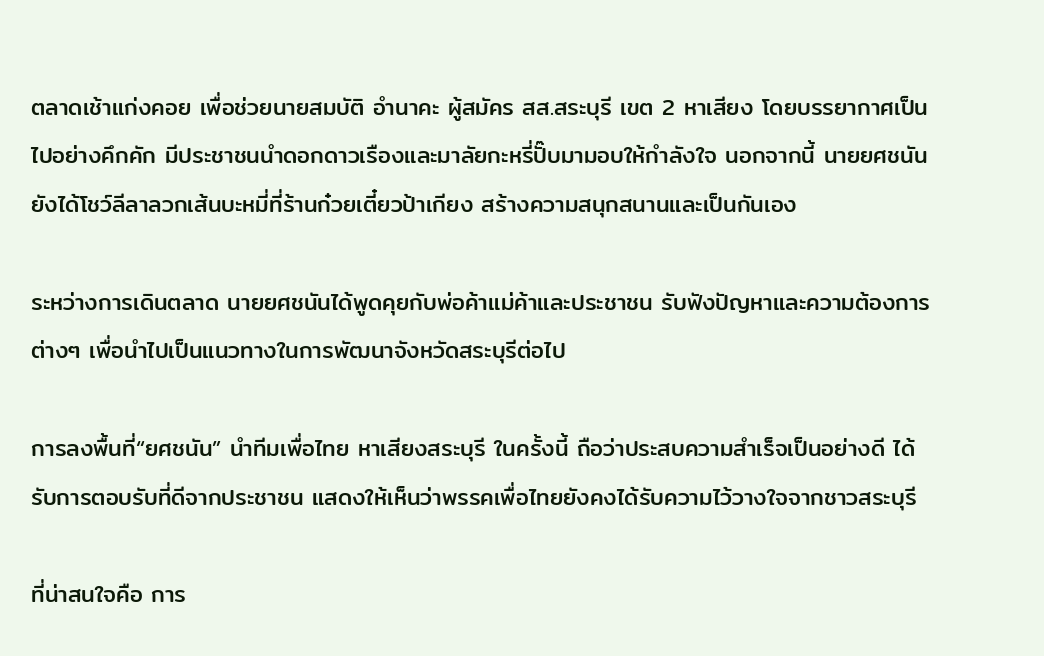ตลาดเช้าแก่งคอย เพื่อช่วยนายสมบัติ อำนาคะ ผู้สมัคร สส.สระบุรี เขต 2 หาเสียง โดยบรรยากาศเป็นไปอย่างคึกคัก มีประชาชนนำดอกดาวเรืองและมาลัยกะหรี่ปั๊บมามอบให้กำลังใจ นอกจากนี้ นายยศชนันยังได้โชว์ลีลาลวกเส้นบะหมี่ที่ร้านก๋วยเตี๋ยวป้าเกียง สร้างความสนุกสนานและเป็นกันเอง

ระหว่างการเดินตลาด นายยศชนันได้พูดคุยกับพ่อค้าแม่ค้าและประชาชน รับฟังปัญหาและความต้องการต่างๆ เพื่อนำไปเป็นแนวทางในการพัฒนาจังหวัดสระบุรีต่อไป

การลงพื้นที่“ยศชนัน” นำทีมเพื่อไทย หาเสียงสระบุรี ในครั้งนี้ ถือว่าประสบความสำเร็จเป็นอย่างดี ได้รับการตอบรับที่ดีจากประชาชน แสดงให้เห็นว่าพรรคเพื่อไทยยังคงได้รับความไว้วางใจจากชาวสระบุรี

ที่น่าสนใจคือ การ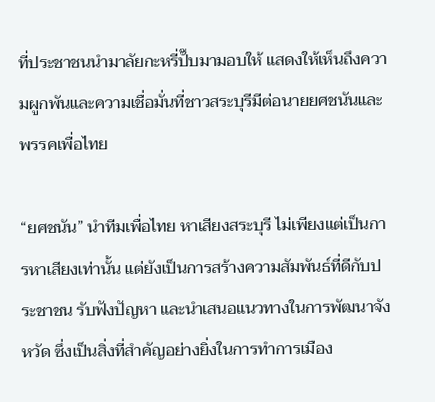ที่ประชาชนนำมาลัยกะหรี่ปั๊บมามอบให้ แสดงให้เห็นถึงความผูกพันและความเชื่อมั่นที่ชาวสระบุรีมีต่อนายยศชนันและพรรคเพื่อไทย

“ยศชนัน” นำทีมเพื่อไทย หาเสียงสระบุรี ไม่เพียงแต่เป็นการหาเสียงเท่านั้น แต่ยังเป็นการสร้างความสัมพันธ์ที่ดีกับประชาชน รับฟังปัญหา และนำเสนอแนวทางในการพัฒนาจังหวัด ซึ่งเป็นสิ่งที่สำคัญอย่างยิ่งในการทำการเมือง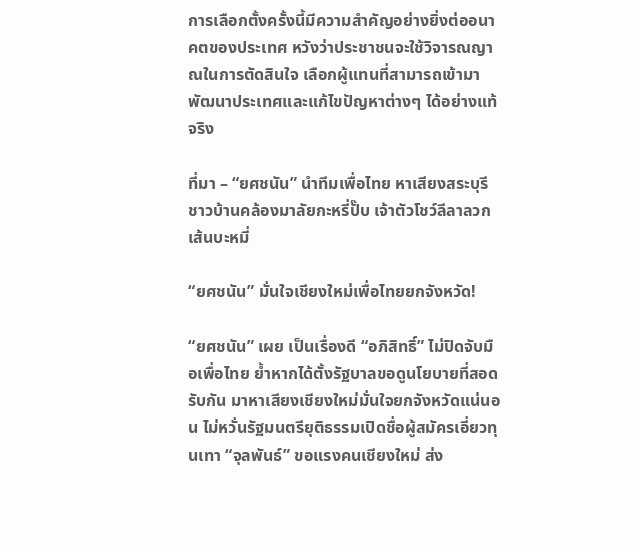การเลือกตั้งครั้งนี้มีความสำคัญอย่างยิ่งต่ออนาคตของประเทศ หวังว่าประชาชนจะใช้วิจารณญาณในการตัดสินใจ เลือกผู้แทนที่สามารถเข้ามาพัฒนาประเทศและแก้ไขปัญหาต่างๆ ได้อย่างแท้จริง

ที่มา – “ยศชนัน” นำทีมเพื่อไทย หาเสียงสระบุรี ชาวบ้านคล้องมาลัยกะหรี่ปั๊บ เจ้าตัวโชว์ลีลาลวกเส้นบะหมี่

“ยศชนัน” มั่นใจเชียงใหม่เพื่อไทยยกจังหวัด!

“ยศชนัน” เผย เป็นเรื่องดี “อภิสิทธิ์” ไม่ปิดจับมือเพื่อไทย ย้ำหากได้ตั้งรัฐบาลขอดูนโยบายที่สอดรับกัน มาหาเสียงเชียงใหม่มั่นใจยกจังหวัดแน่นอน ไม่หวั่นรัฐมนตรียุติธรรมเปิดชื่อผู้สมัครเอี่ยวทุนเทา “จุลพันธ์” ขอแรงคนเชียงใหม่ ส่ง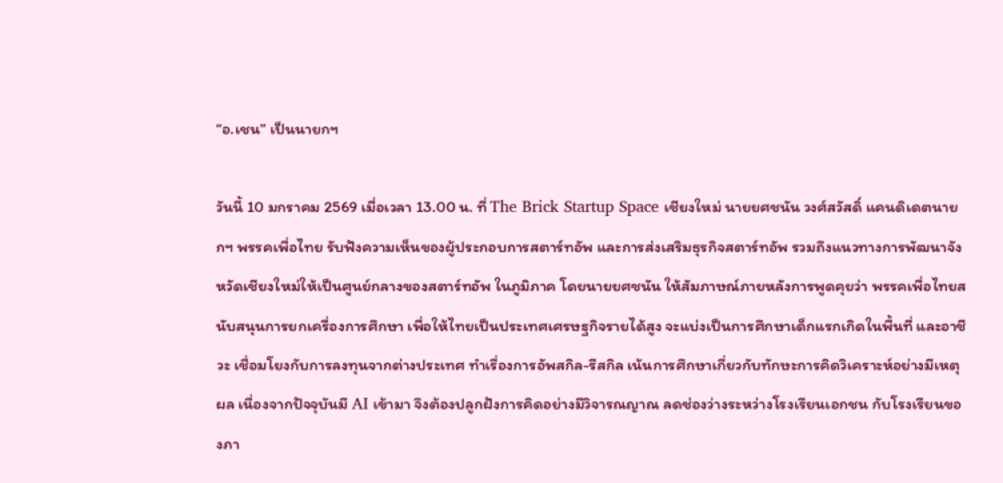“อ.เชน” เป็นนายกฯ

วันนี้ 10 มกราคม 2569 เมื่อเวลา 13.00 น. ที่ The Brick Startup Space เชียงใหม่ นายยศชนัน วงศ์สวัสดิ์ แคนดิเดตนายกฯ พรรคเพื่อไทย รับฟังความเห็นของผู้ประกอบการสตาร์ทอัพ และการส่งเสริมธุรกิจสตาร์ทอัพ รวมถึงแนวทางการพัฒนาจังหวัดเชียงใหม่ให้เป็นศูนย์กลางของสตาร์ทอัพ ในภูมิภาค โดยนายยศชนัน ให้สัมภาษณ์ภายหลังการพูดคุยว่า พรรคเพื่อไทยสนับสนุนการยกเครื่องการศึกษา เพื่อให้ไทยเป็นประเทศเศรษฐกิจรายได้สูง จะแบ่งเป็นการศึกษาเด็กแรกเกิดในพื้นที่ และอาชีวะ เชื่อมโยงกับการลงทุนจากต่างประเทศ ทำเรื่องการอัพสกิล-รีสกิล เน้นการศึกษาเกี่ยวกับทักษะการคิดวิเคราะห์อย่างมีเหตุผล เนื่องจากปัจจุบันมี AI เข้ามา จึงต้องปลูกฝังการคิดอย่างมีวิจารณญาณ ลดช่องว่างระหว่างโรงเรียนเอกชน กับโรงเรียนของภา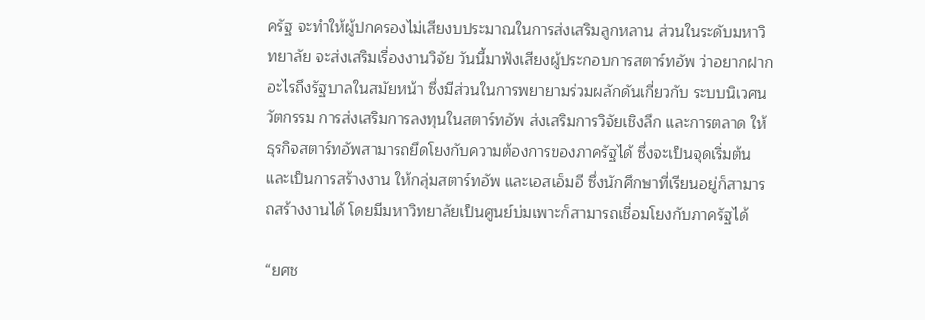ครัฐ จะทำให้ผู้ปกครองไม่เสียงบประมาณในการส่งเสริมลูกหลาน ส่วนในระดับมหาวิทยาลัย จะส่งเสริมเรื่องงานวิจัย วันนี้มาฟังเสียงผู้ประกอบการสตาร์ทอัพ ว่าอยากฝากอะไรถึงรัฐบาลในสมัยหน้า ซึ่งมีส่วนในการพยายามร่วมผลักดันเกี่ยวกับ ระบบนิเวศนวัตกรรม การส่งเสริมการลงทุนในสตาร์ทอัพ ส่งเสริมการวิจัยเชิงลึก และการตลาด ให้ธุรกิจสตาร์ทอัพสามารถยึดโยงกับความต้องการของภาครัฐได้ ซึ่งจะเป็นจุดเริ่มต้น และเป็นการสร้างงาน ให้กลุ่มสตาร์ทอัพ และเอสเอ็มอี ซึ่งนักศึกษาที่เรียนอยู่ก็สามารถสร้างงานได้ โดยมีมหาวิทยาลัยเป็นศูนย์บ่มเพาะก็สามารถเชื่อมโยงกับภาครัฐได้

“ยศช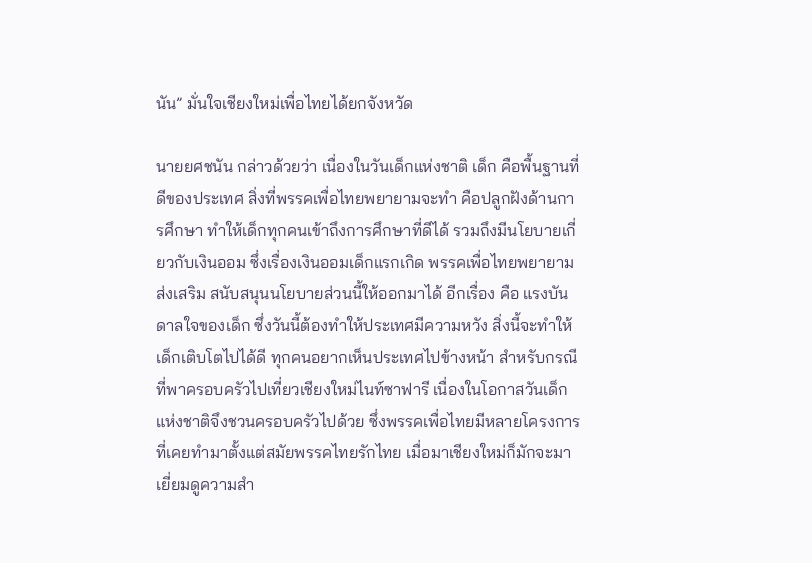นัน” มั่นใจเชียงใหม่เพื่อไทยได้ยกจังหวัด

นายยศชนัน กล่าวด้วยว่า เนื่องในวันเด็กแห่งชาติ เด็ก คือพื้นฐานที่ดีของประเทศ สิ่งที่พรรคเพื่อไทยพยายามจะทำ คือปลูกฝังด้านการศึกษา ทำให้เด็กทุกคนเข้าถึงการศึกษาที่ดีได้ รวมถึงมีนโยบายเกี่ยวกับเงินออม ซึ่งเรื่องเงินออมเด็กแรกเกิด พรรคเพื่อไทยพยายามส่งเสริม สนับสนุนนโยบายส่วนนี้ให้ออกมาได้ อีกเรื่อง คือ แรงบันดาลใจของเด็ก ซึ่งวันนี้ต้องทำให้ประเทศมีความหวัง สิ่งนี้จะทำให้เด็กเติบโตไปได้ดี ทุกคนอยากเห็นประเทศไปข้างหน้า สำหรับกรณีที่พาครอบครัวไปเที่ยวเชียงใหม่ไนท์ซาฟารี เนื่องในโอกาสวันเด็กแห่งชาติจึงชวนครอบครัวไปด้วย ซึ่งพรรคเพื่อไทยมีหลายโครงการที่เคยทำมาตั้งแต่สมัยพรรคไทยรักไทย เมื่อมาเชียงใหม่ก็มักจะมาเยี่ยมดูความสำ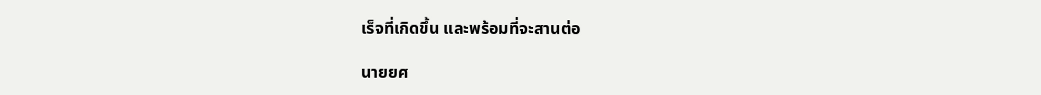เร็จที่เกิดขึ้น และพร้อมที่จะสานต่อ

นายยศ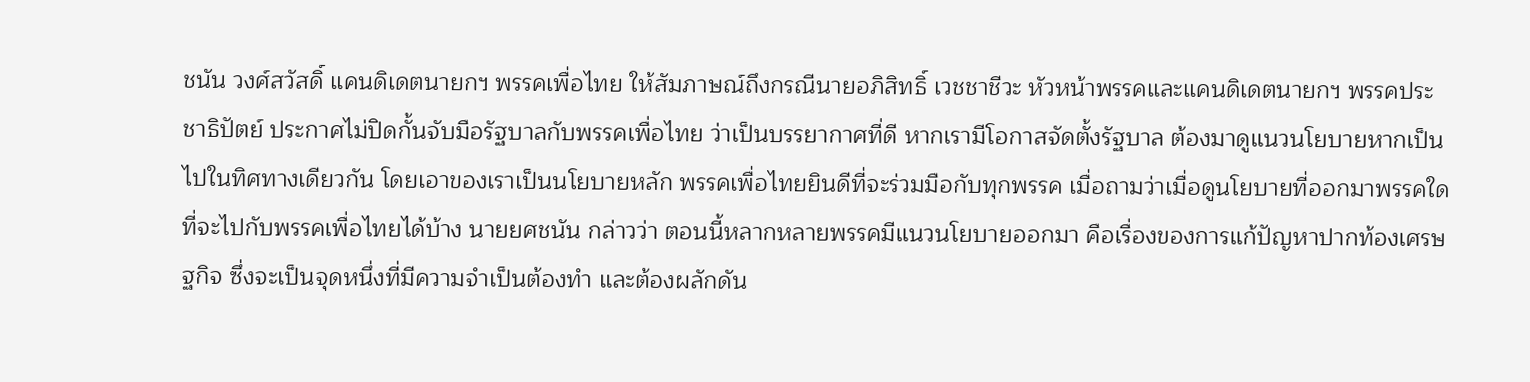ชนัน วงศ์สวัสดิ์ แคนดิเดตนายกฯ พรรคเพื่อไทย ให้สัมภาษณ์ถึงกรณีนายอภิสิทธิ์ เวชชาชีวะ หัวหน้าพรรคและแคนดิเดตนายกฯ พรรคประชาธิปัตย์ ประกาศไม่ปิดกั้นจับมือรัฐบาลกับพรรคเพื่อไทย ว่าเป็นบรรยากาศที่ดี หากเรามีโอกาสจัดตั้งรัฐบาล ต้องมาดูแนวนโยบายหากเป็นไปในทิศทางเดียวกัน โดยเอาของเราเป็นนโยบายหลัก พรรคเพื่อไทยยินดีที่จะร่วมมือกับทุกพรรค เมื่อถามว่าเมื่อดูนโยบายที่ออกมาพรรคใดที่จะไปกับพรรคเพื่อไทยได้บ้าง นายยศชนัน กล่าวว่า ตอนนี้หลากหลายพรรคมีแนวนโยบายออกมา คือเรื่องของการแก้ปัญหาปากท้องเศรษฐกิจ ซึ่งจะเป็นจุดหนึ่งที่มีความจำเป็นต้องทำ และต้องผลักดัน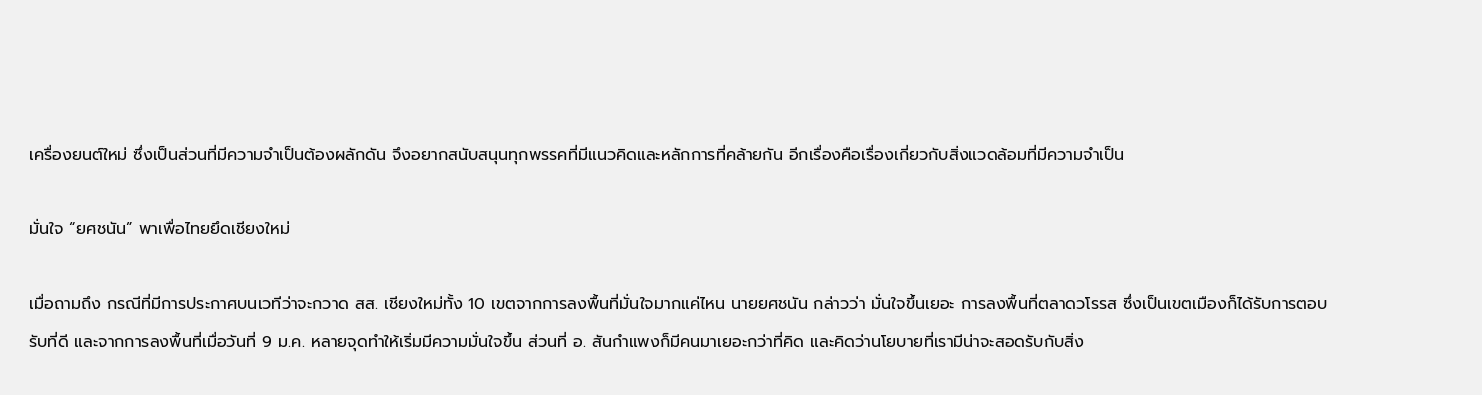เครื่องยนต์ใหม่ ซึ่งเป็นส่วนที่มีความจำเป็นต้องผลักดัน จึงอยากสนับสนุนทุกพรรคที่มีแนวคิดและหลักการที่คล้ายกัน อีกเรื่องคือเรื่องเกี่ยวกับสิ่งแวดล้อมที่มีความจำเป็น

มั่นใจ “ยศชนัน” พาเพื่อไทยยึดเชียงใหม่

เมื่อถามถึง กรณีที่มีการประกาศบนเวทีว่าจะกวาด สส. เชียงใหม่ทั้ง 10 เขตจากการลงพื้นที่มั่นใจมากแค่ไหน นายยศชนัน กล่าวว่า มั่นใจขึ้นเยอะ การลงพื้นที่ตลาดวโรรส ซึ่งเป็นเขตเมืองก็ได้รับการตอบรับที่ดี และจากการลงพื้นที่เมื่อวันที่ 9 ม.ค. หลายจุดทำให้เริ่มมีความมั่นใจขึ้น ส่วนที่ อ. สันกำแพงก็มีคนมาเยอะกว่าที่คิด และคิดว่านโยบายที่เรามีน่าจะสอดรับกับสิ่ง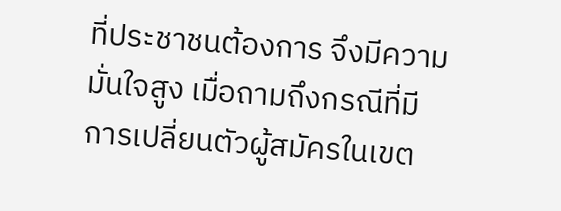ที่ประชาชนต้องการ จึงมีความมั่นใจสูง เมื่อถามถึงกรณีที่มีการเปลี่ยนตัวผู้สมัครในเขต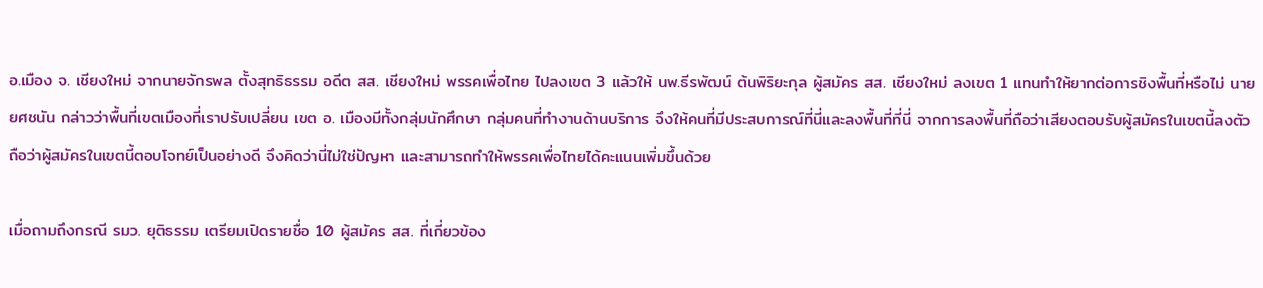อ.เมือง จ. เชียงใหม่ จากนายจักรพล ตั้งสุทธิธรรม อดีต สส. เชียงใหม่ พรรคเพื่อไทย ไปลงเขต 3 แล้วให้ นพ.ธีรพัฒน์ ต้นพิริยะกุล ผู้สมัคร สส. เชียงใหม่ ลงเขต 1 แทนทำให้ยากต่อการชิงพื้นที่หรือไม่ นายยศชนัน กล่าวว่าพื้นที่เขตเมืองที่เราปรับเปลี่ยน เขต อ. เมืองมีทั้งกลุ่มนักศึกษา กลุ่มคนที่ทำงานด้านบริการ จึงให้คนที่มีประสบการณ์ที่นี่และลงพื้นที่ที่นี่ จากการลงพื้นที่ถือว่าเสียงตอบรับผู้สมัครในเขตนี้ลงตัว ถือว่าผู้สมัครในเขตนี้ตอบโจทย์เป็นอย่างดี จึงคิดว่านี่ไม่ใช่ปัญหา และสามารถทำให้พรรคเพื่อไทยได้คะแนนเพิ่มขึ้นด้วย

เมื่อถามถึงกรณี รมว. ยุติธรรม เตรียมเปิดรายชื่อ 10 ผู้สมัคร สส. ที่เกี่ยวข้อง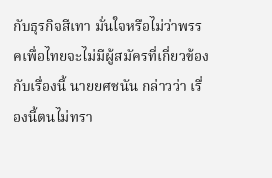กับธุรกิจสีเทา มั่นใจหรือไม่ว่าพรรคเพื่อไทยจะไม่มีผู้สมัครที่เกี่ยวข้องกับเรื่องนี้ นายยศชนัน กล่าวว่า เรื่องนี้ตนไม่ทรา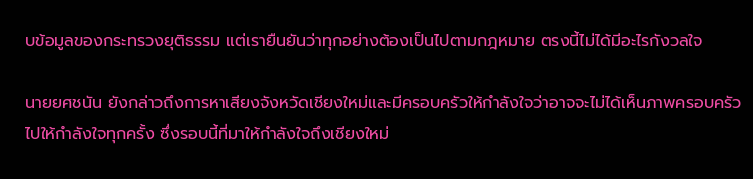บข้อมูลของกระทรวงยุติธรรม แต่เรายืนยันว่าทุกอย่างต้องเป็นไปตามกฎหมาย ตรงนี้ไม่ได้มีอะไรกังวลใจ

นายยศชนัน ยังกล่าวถึงการหาเสียงจังหวัดเชียงใหม่และมีครอบครัวให้กำลังใจว่าอาจจะไม่ได้เห็นภาพครอบครัวไปให้กำลังใจทุกครั้ง ซึ่งรอบนี้ที่มาให้กำลังใจถึงเชียงใหม่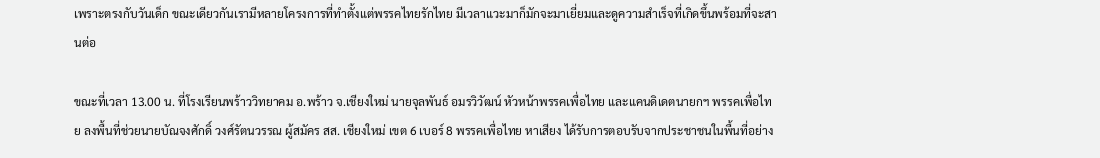เพราะตรงกับวันเด็ก ขณะเดียวกันเรามีหลายโครงการที่ทำตั้งแต่พรรคไทยรักไทย มีเวลาแวะมาก็มักจะมาเยี่ยมและดูความสำเร็จที่เกิดขึ้นพร้อมที่จะสานต่อ

ขณะที่เวลา 13.00 น. ที่โรงเรียนพร้าววิทยาคม อ.พร้าว จ.เชียงใหม่ นายจุลพันธ์ อมรวิวัฒน์ หัวหน้าพรรคเพื่อไทย และแคนดิเดตนายกฯ พรรคเพื่อไทย ลงพื้นที่ช่วยนายบัณจงศักดิ์ วงศ์รัตนวรรณ ผู้สมัคร สส. เชียงใหม่ เขต 6 เบอร์ 8 พรรคเพื่อไทย หาเสียง ได้รับการตอบรับจากประชาชนในพื้นที่อย่าง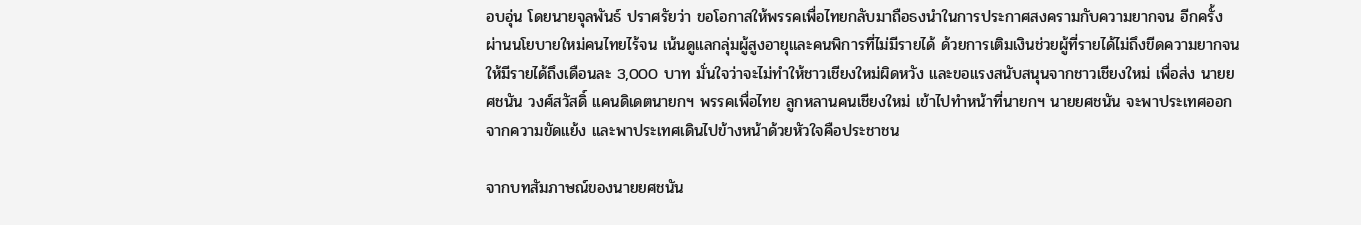อบอุ่น โดยนายจุลพันธ์ ปราศรัยว่า ขอโอกาสให้พรรคเพื่อไทยกลับมาถือธงนำในการประกาศสงครามกับความยากจน อีกครั้ง ผ่านนโยบายใหม่คนไทยไร้จน เน้นดูแลกลุ่มผู้สูงอายุและคนพิการที่ไม่มีรายได้ ด้วยการเติมเงินช่วยผู้ที่รายได้ไม่ถึงขีดความยากจนให้มีรายได้ถึงเดือนละ 3,000 บาท มั่นใจว่าจะไม่ทำให้ชาวเชียงใหม่ผิดหวัง และขอแรงสนับสนุนจากชาวเชียงใหม่ เพื่อส่ง นายยศชนัน วงศ์สวัสดิ์ แคนดิเดตนายกฯ พรรคเพื่อไทย ลูกหลานคนเชียงใหม่ เข้าไปทำหน้าที่นายกฯ นายยศชนัน จะพาประเทศออกจากความขัดแย้ง และพาประเทศเดินไปข้างหน้าด้วยหัวใจคือประชาชน

จากบทสัมภาษณ์ของนายยศชนัน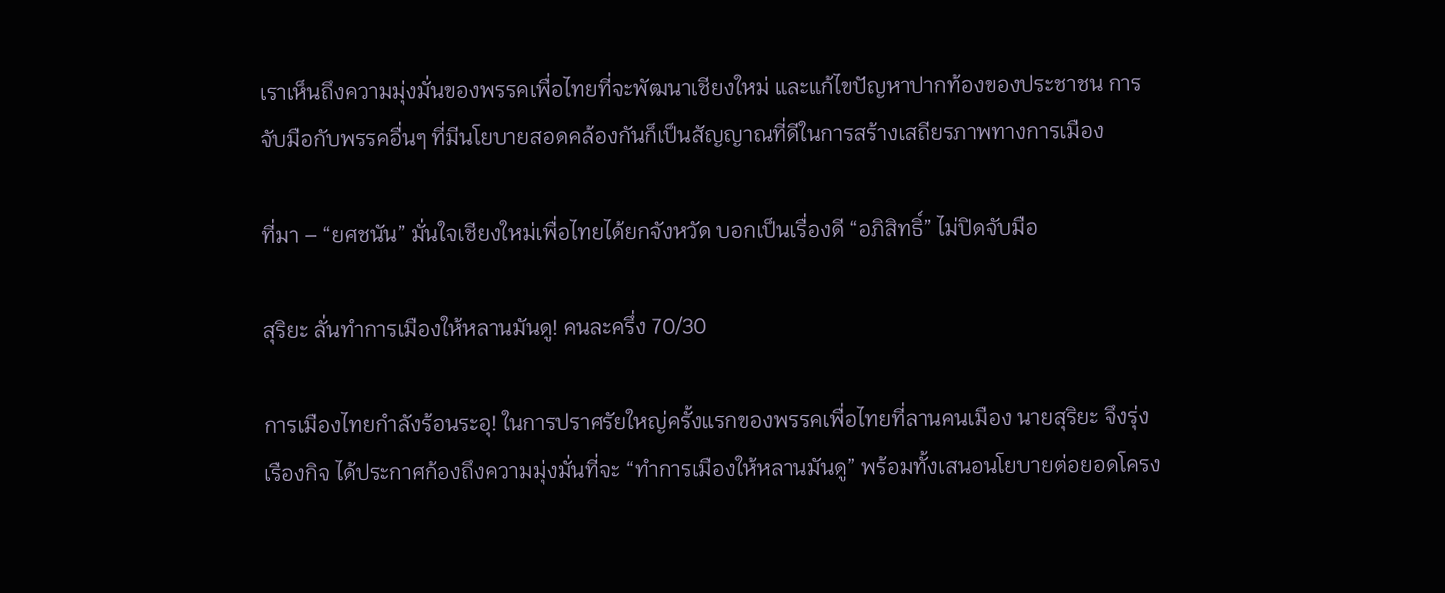เราเห็นถึงความมุ่งมั่นของพรรคเพื่อไทยที่จะพัฒนาเชียงใหม่ และแก้ไขปัญหาปากท้องของประชาชน การจับมือกับพรรคอื่นๆ ที่มีนโยบายสอดคล้องกันก็เป็นสัญญาณที่ดีในการสร้างเสถียรภาพทางการเมือง

ที่มา – “ยศชนัน” มั่นใจเชียงใหม่เพื่อไทยได้ยกจังหวัด บอกเป็นเรื่องดี “อภิสิทธิ์” ไม่ปิดจับมือ

สุริยะ ลั่นทำการเมืองให้หลานมันดู! คนละครึ่ง 70/30

การเมืองไทยกำลังร้อนระอุ! ในการปราศรัยใหญ่ครั้งแรกของพรรคเพื่อไทยที่ลานคนเมือง นายสุริยะ จึงรุ่งเรืองกิจ ได้ประกาศก้องถึงความมุ่งมั่นที่จะ “ทำการเมืองให้หลานมันดู” พร้อมทั้งเสนอนโยบายต่อยอดโครง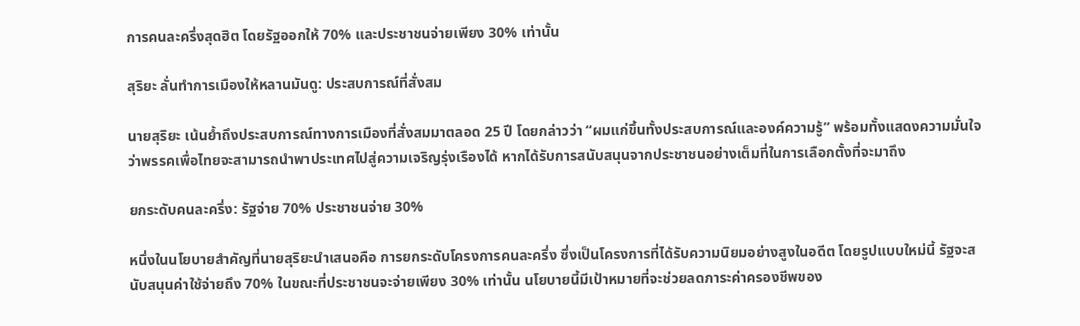การคนละครึ่งสุดฮิต โดยรัฐออกให้ 70% และประชาชนจ่ายเพียง 30% เท่านั้น

สุริยะ ลั่นทำการเมืองให้หลานมันดู: ประสบการณ์ที่สั่งสม

นายสุริยะ เน้นย้ำถึงประสบการณ์ทางการเมืองที่สั่งสมมาตลอด 25 ปี โดยกล่าวว่า “ผมแก่ขึ้นทั้งประสบการณ์และองค์ความรู้” พร้อมทั้งแสดงความมั่นใจว่าพรรคเพื่อไทยจะสามารถนำพาประเทศไปสู่ความเจริญรุ่งเรืองได้ หากได้รับการสนับสนุนจากประชาชนอย่างเต็มที่ในการเลือกตั้งที่จะมาถึง

ยกระดับคนละครึ่ง: รัฐจ่าย 70% ประชาชนจ่าย 30%

หนึ่งในนโยบายสำคัญที่นายสุริยะนำเสนอคือ การยกระดับโครงการคนละครึ่ง ซึ่งเป็นโครงการที่ได้รับความนิยมอย่างสูงในอดีต โดยรูปแบบใหม่นี้ รัฐจะสนับสนุนค่าใช้จ่ายถึง 70% ในขณะที่ประชาชนจะจ่ายเพียง 30% เท่านั้น นโยบายนี้มีเป้าหมายที่จะช่วยลดภาระค่าครองชีพของ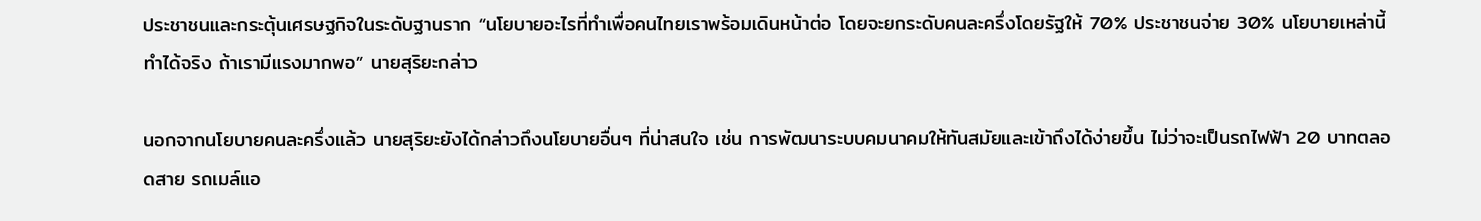ประชาชนและกระตุ้นเศรษฐกิจในระดับฐานราก “นโยบายอะไรที่ทำเพื่อคนไทยเราพร้อมเดินหน้าต่อ โดยจะยกระดับคนละครึ่งโดยรัฐให้ 70% ประชาชนจ่าย 30% นโยบายเหล่านี้ทำได้จริง ถ้าเรามีแรงมากพอ” นายสุริยะกล่าว

นอกจากนโยบายคนละครึ่งแล้ว นายสุริยะยังได้กล่าวถึงนโยบายอื่นๆ ที่น่าสนใจ เช่น การพัฒนาระบบคมนาคมให้ทันสมัยและเข้าถึงได้ง่ายขึ้น ไม่ว่าจะเป็นรถไฟฟ้า 20 บาทตลอดสาย รถเมล์แอ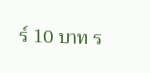ร์ 10 บาท ร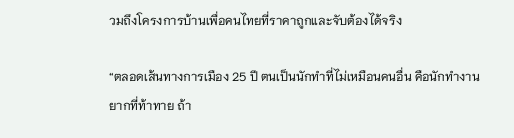วมถึงโครงการบ้านเพื่อคนไทยที่ราคาถูกและจับต้องได้จริง

“ตลอดเส้นทางการเมือง 25 ปี ตนเป็นนักทำที่ไม่เหมือนคนอื่น คือนักทำงานยากที่ท้าทาย ถ้า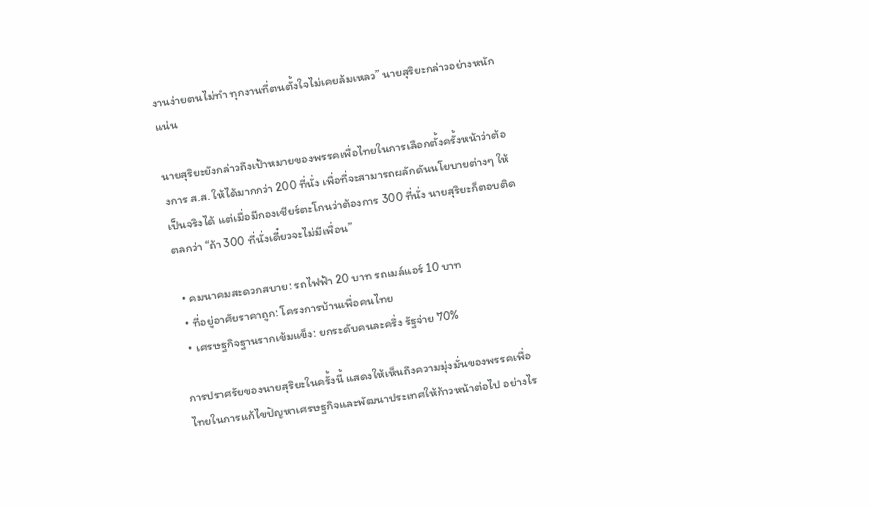งานง่ายตนไม่ทำ ทุกงานที่ตนตั้งใจไม่เคยล้มเหลว” นายสุริยะกล่าวอย่างหนักแน่น

นายสุริยะยังกล่าวถึงเป้าหมายของพรรคเพื่อไทยในการเลือกตั้งครั้งหน้าว่าต้องการ ส.ส. ให้ได้มากกว่า 200 ที่นั่ง เพื่อที่จะสามารถผลักดันนโยบายต่างๆ ให้เป็นจริงได้ แต่เมื่อมีกองเชียร์ตะโกนว่าต้องการ 300 ที่นั่ง นายสุริยะก็ตอบติดตลกว่า “ถ้า 300 ที่นั่งเดี๋ยวจะไม่มีเพื่อน”

  • คมนาคมสะดวกสบาย: รถไฟฟ้า 20 บาท รถเมล์แอร์ 10 บาท
  • ที่อยู่อาศัยราคาถูก: โครงการบ้านเพื่อคนไทย
  • เศรษฐกิจฐานรากเข้มแข็ง: ยกระดับคนละครึ่ง รัฐจ่าย 70%

การปราศรัยของนายสุริยะในครั้งนี้ แสดงให้เห็นถึงความมุ่งมั่นของพรรคเพื่อไทยในการแก้ไขปัญหาเศรษฐกิจและพัฒนาประเทศให้ก้าวหน้าต่อไป อย่างไร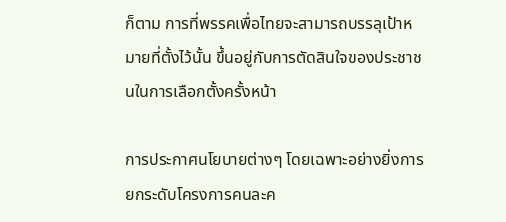ก็ตาม การที่พรรคเพื่อไทยจะสามารถบรรลุเป้าหมายที่ตั้งไว้นั้น ขึ้นอยู่กับการตัดสินใจของประชาชนในการเลือกตั้งครั้งหน้า

การประกาศนโยบายต่างๆ โดยเฉพาะอย่างยิ่งการยกระดับโครงการคนละค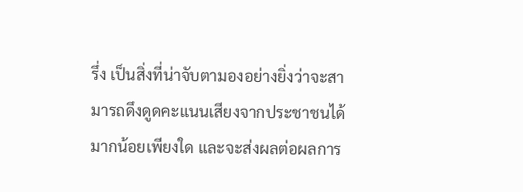รึ่ง เป็นสิ่งที่น่าจับตามองอย่างยิ่งว่าจะสามารถดึงดูดคะแนนเสียงจากประชาชนได้มากน้อยเพียงใด และจะส่งผลต่อผลการ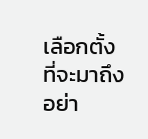เลือกตั้งที่จะมาถึงอย่า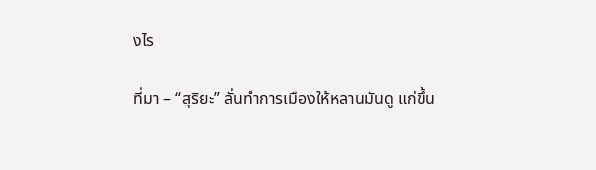งไร

ที่มา – “สุริยะ” ลั่นทำการเมืองให้หลานมันดู แก่ขึ้น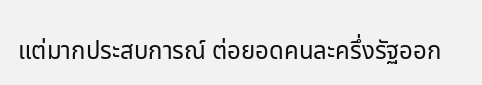แต่มากประสบการณ์ ต่อยอดคนละครึ่งรัฐออก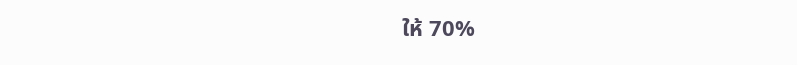ให้ 70%